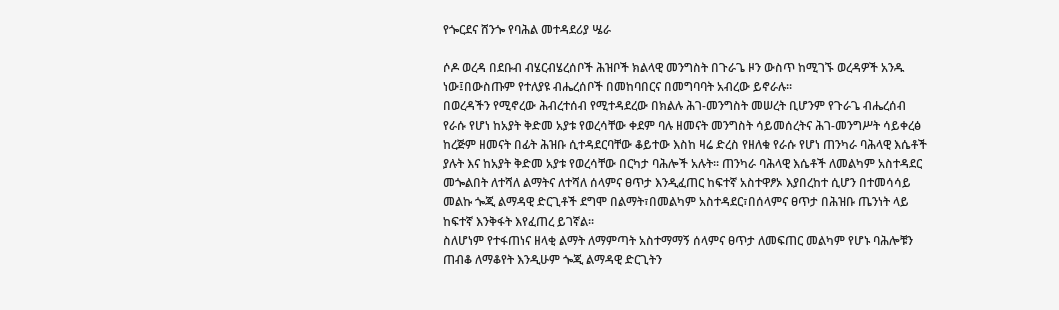የጐርደና ሸንጐ የባሕል መተዳደሪያ ሤራ

ሶዶ ወረዳ በደቡብ ብሄርብሄረሰቦች ሕዝቦች ክልላዊ መንግስት በጉራጌ ዞን ውስጥ ከሚገኙ ወረዳዎች አንዱ ነው፤በውስጡም የተለያዩ ብሔረሰቦች በመከባበርና በመግባባት አብረው ይኖራሉ፡፡
በወረዳችን የሚኖረው ሕብረተሰብ የሚተዳደረው በክልሉ ሕገ-መንግስት መሠረት ቢሆንም የጉራጌ ብሔረሰብ የራሱ የሆነ ከአያት ቅድመ አያቱ የወረሳቸው ቀደም ባሉ ዘመናት መንግስት ሳይመሰረትና ሕገ-መንግሥት ሳይቀረፅ ከረጅም ዘመናት በፊት ሕዝቡ ሲተዳደርባቸው ቆይተው እስከ ዛሬ ድረስ የዘለቁ የራሱ የሆነ ጠንካራ ባሕላዊ እሴቶች ያሉት እና ከአያት ቅድመ አያቱ የወረሳቸው በርካታ ባሕሎች አሉት፡፡ ጠንካራ ባሕላዊ እሴቶች ለመልካም አስተዳደር መጐልበት ለተሻለ ልማትና ለተሻለ ሰላምና ፀጥታ እንዲፈጠር ከፍተኛ አስተዋፆኦ እያበረከተ ሲሆን በተመሳሳይ መልኩ ጐጂ ልማዳዊ ድርጊቶች ደግሞ በልማት፣በመልካም አስተዳደር፣በሰላምና ፀጥታ በሕዝቡ ጤንነት ላይ ከፍተኛ እንቅፋት እየፈጠረ ይገኛል፡፡
ስለሆነም የተፋጠነና ዘላቂ ልማት ለማምጣት አስተማማኝ ሰላምና ፀጥታ ለመፍጠር መልካም የሆኑ ባሕሎቹን ጠብቆ ለማቆየት እንዲሁም ጐጂ ልማዳዊ ድርጊትን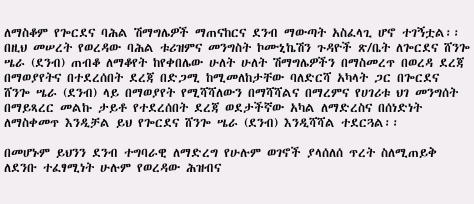ለማስቆም የጐርደና ባሕል ሽማግሌዎች ማጠናከርና ደንብ ማውጣት አስፈላጊ ሆኖ ተገኝቷል፡፡ በዚህ መሠረት የወረዳው ባሕል ቱሪዝምና መንግስት ኮሙኒኬሽን ጉዳዮች ጽ/ቤት ለጐርደና ሸንጐ ሤራ (ደንብ) ጠብቆ ለማቆየት ከየቀበሌው ሁለት ሁለት ሽማግሌዎችን በማስመረጥ በወረዳ ደረጃ በማወያየትና በተደረሰበት ደረጃ በድጋሚ ከሚመለከታቸው ባለድርሻ አካላት ጋር በጐርደና ሸንጐ ሤራ (ደንብ) ላይ በማወያየት የሚሻሻለውን በማሻሻልና በማረምና የሀገሪቱ ህገ መንግሰት በማይጻረር መልኩ ታይቶ የተደረሰበት ደረጃ ወደታችኛው አካል ለማድረስና በሰነድነት ለማስቀመጥ እንዲቻል ይህ የጐርደና ሸንጐ ሤራ (ደንብ) እንዲሻሻል ተደርጓል፡፡

በመሆኑም ይህንን ደንብ ተግባራዊ ለማድረግ የሁሉም ወገኖች ያላሰለሰ ጥረት ስለሚጠይቅ ለደንቡ ተፈፃሚነት ሁሉም የወረዳው ሕዝብና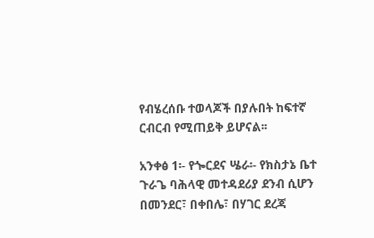የብሄረሰቡ ተወላጆች በያሉበት ከፍተኛ ርብርብ የሚጠይቅ ይሆናል፡፡

አንቀፅ 1፡- የጐርደና ሤራ፡- የክስታኔ ቤተ ጉራጌ ባሕላዊ መተዳደሪያ ደንብ ሲሆን በመንደር፣ በቀበሌ፣ በሃገር ደረጃ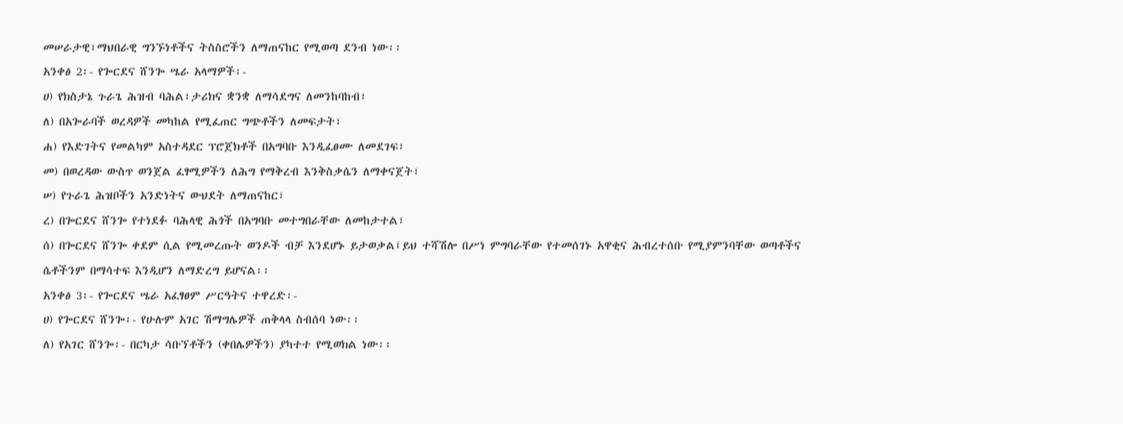መሠራታዊ፣ማህበራዊ ግንኙነቶችና ትስስሮችን ለማጠናከር የሚወጣ ደንብ ነው፡፡
አንቀፅ 2፡- የጐርደና ሸንጐ ሤራ አላማዎች፡-
ሀ) የክስታኔ ጉራጌ ሕዝብ ባሕል፣ታሪክና ቋንቋ ለማሳደግና ለመንከባከብ፣
ለ) በአጐራባች ወረዳዎች መካከል የሚፈጠር ግጭቶችን ለመፍታት፣
ሐ) የእድገትና የመልካም አስተዳደር ፕሮጀክቶች በአግባቡ እንዲፈፀሙ ለመደገፍ፣
መ) በወረዳው ውስጥ ወንጀል ፈፃሚዎችን ለሕግ የማቅረብ እንቅስቃሴን ለማቀናጀት፣
ሠ) የጉራጌ ሕዝቦችን አንድነትና ውህደት ለማጠናከር፣
ረ) በጐርደና ሸንጐ የተነደፉ ባሕላዊ ሕጎች በአግባቡ መተግበራቸው ለመከታተል፣
ሰ) በጐርደና ሸንጐ ቀደም ሲል የሚመረጡት ወንዶች ብቻ እንደሆኑ ይታወቃል፤ይህ ተሻሽሎ በሥነ ምግባራቸው የተመሰገኑ አዋቂና ሕብረተሰቡ የሚያምንባቸው ወጣቶችና ሴቶችንም በማሳተፍ እንዲሆን ለማድረግ ይሆናል፡፡
አንቀፅ 3፡- የጐርደና ሤራ አፈፃፀም ሥርዓትና ተዋረድ፡-
ሀ) የጐርደና ሸንጐ፡- የሁሉም አገር ሽማግሌዎች ጠቅላላ ስብሰባ ነው፡፡
ለ) የአገር ሸንጐ፡- በርካታ ሳቡኘቶችን (ቀበሌዎችን) ያካተተ የሚወክል ነው፡፡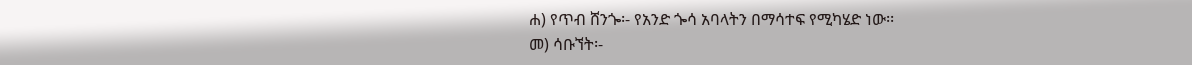ሐ) የጥብ ሸንጐ፡- የአንድ ጐሳ አባላትን በማሳተፍ የሚካሄድ ነው፡፡
መ) ሳቡኘት፡-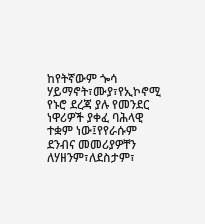ከየትኛውም ጐሳ ሃይማኖት፣ሙያ፣የኢኮኖሚ የኑሮ ደረጃ ያሉ የመንደር ነዋሪዎች ያቀፈ ባሕላዊ ተቋም ነው፤የየራሱም ደንብና መመሪያዎቸን ለሃዘንም፣ለደስታም፣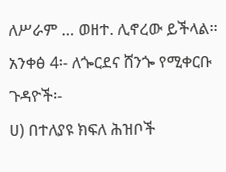ለሥራም … ወዘተ. ሊኖረው ይችላል፡፡
አንቀፅ 4፡- ለጐርደና ሸንጐ የሚቀርቡ ጉዳዮች፡-
ሀ) በተለያዩ ክፍለ ሕዝቦች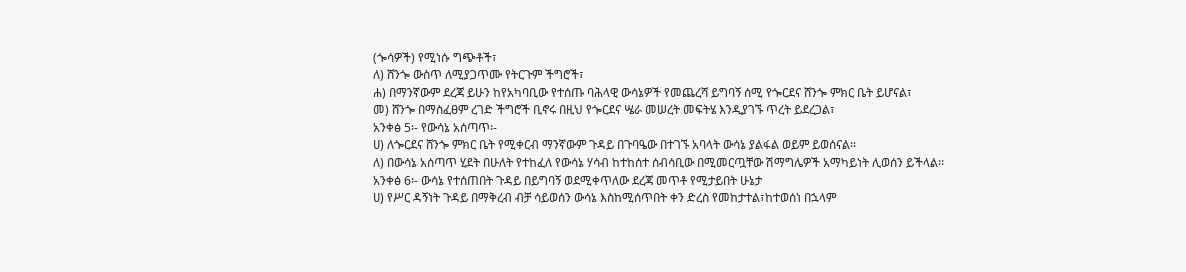(ጐሳዎች) የሚነሱ ግጭቶች፣
ለ) ሸንጐ ውስጥ ለሚያጋጥሙ የትርጉም ችግሮች፣
ሐ) በማንኛውም ደረጃ ይሁን ከየአካባቢው የተሰጡ ባሕላዊ ውሳኔዎች የመጨረሻ ይግባኝ ሰሚ የጐርደና ሸንጐ ምክር ቤት ይሆናል፣
መ) ሸንጐ በማስፈፀም ረገድ ችግሮች ቢኖሩ በዚህ የጐርደና ሤራ መሠረት መፍትሄ እንዲያገኙ ጥረት ይደረጋል፣
አንቀፅ 5፡- የውሳኔ አሰጣጥ፡-
ሀ) ለጐርደና ሸንጐ ምክር ቤት የሚቀርብ ማንኛውም ጉዳይ በጉባዔው በተገኙ አባላት ውሳኔ ያልፋል ወይም ይወሰናል፡፡
ለ) በውሳኔ አሰጣጥ ሂደት በሁለት የተከፈለ የውሳኔ ሃሳብ ከተከሰተ ሰብሳቢው በሚመርጧቸው ሽማግሌዎች አማካይነት ሊወሰን ይችላል፡፡
አንቀፅ 6፡- ውሳኔ የተሰጠበት ጉዳይ በይግባኝ ወደሚቀጥለው ደረጃ መጥቶ የሚታይበት ሁኔታ
ሀ) የሥር ዳኝነት ጉዳይ በማቅረብ ብቻ ሳይወሰን ውሳኔ እስከሚሰጥበት ቀን ድረስ የመከታተል፣ከተወሰነ በኋላም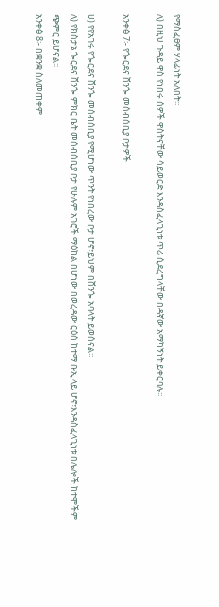የማስፈፀም ሃላፊነት አለበት፡፡
ለ) በዚህ ጉዳይ ዋስ የነበሩ ሰዎች ዋስትናቸው ሳይወርድ እንዳስፈላጊነቱ ጥሪ ሲደረግላቸው በዳኛው አማካኝነት ይቀርባሉ፡፡

አንቀፅ 7፡- የጐርደና ሸንጐ መሰብሰቢያ ቦታዎች

ሀ) የየአገሩ የጐርደና ሸንጐ መሰብሰቢያ የሚሆነው ጥንት የነበረው ቦታ ሆኖ፣ይህም በሸንጐ አባላት ይወሰናል፡፡
ለ) የክስታኔ ጐርደና ሸንጐ ምክር ቤት መሰብሰቢያ ቦታ የሁሉም አገሮች ማዕከል በሆነው በወረዳው ርዕሰ ከተማ ቡኢ ላይ ሆኖ፣እንዳስፈላጊነቱ በሌሎች ከተሞችም ጭምር ይሆናል፡፡
አንቀፅ 8፡- በቋንቋ ስለመጠቀም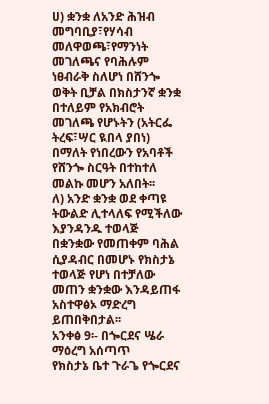ሀ) ቋንቋ ለአንድ ሕዝብ መግባቢያ፣የሃሳብ መለዋወጫ፣የማንነት መገለጫና የባሕሉም ነፀብራቅ ስለሆነ በሸንጐ ወቅት ቢቻል በክስታንኛ ቋንቋ በተለይም የአክብሮት መገለጫ የሆኑትን (አትርፌ ትረፍ፣ሣር ዪበላ ያበነ) በማለት የነበረውን የአባቶች የሸንጐ ስርዓት በተከተለ መልኩ መሆን አለበት፡፡
ለ) አንድ ቋንቋ ወደ ቀጣዩ ትውልድ ሊተላለፍ የሚችለው እያንዳንዱ ተወላጅ በቋንቋው የመጠቀም ባሕል ሲያዳብር በመሆኑ የክስታኔ ተወላጅ የሆነ በተቻለው መጠን ቋንቋው እንዳይጠፋ አስተዋፅኦ ማድረግ ይጠበቅበታል፡፡
አንቀፅ 9፡- በጐርደና ሤራ ማዕረግ አሰጣጥ
የክስታኔ ቤተ ጉራጌ የጐርደና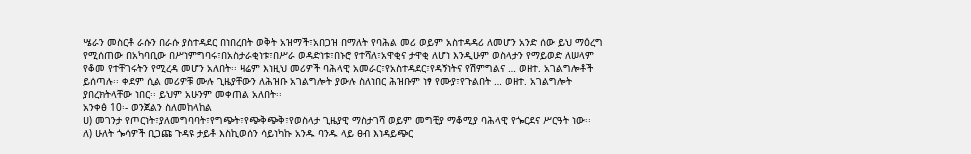ሤራን መስርቶ ራሱን በራሱ ያስተዳደር በነበረበት ወቅት አዝማች፣አበጋዝ በማለት የባሕል መሪ ወይም አስተዳዳሪ ለመሆን አንድ ሰው ይህ ማዕረግ የሚሰጠው በአካባቢው በሥነምግባሩ፣በአስታራቂነቱ፣በሥራ ወዳድነቱ፣በኑሮ የተሻለ፣አዋቂና ታዋቂ ለሆነ እንዲሁም ወስላታን የማይወድ ለሠላም የቆመ የተቸገሩትን የሚረዳ መሆን አለበት፡፡ ዛሬም እነዚህ መሪዎች ባሕላዊ አመራር፣የአስተዳደር፣የዳኝነትና የሽምግልና … ወዘተ. አገልግሎቶች ይሰጣሉ፡፡ ቀደም ሲል መሪዎቹ ሙሉ ጊዜያቸውን ለሕዝቡ አገልግሎት ያውሉ ስለነበር ሕዝቡም ነፃ የሙያ፣የጉልበት … ወዘተ. አገልግሎት ያበረክትላቸው ነበር፡፡ ይህም አሁንም መቀጠል አለበት፡፡
አንቀፅ 10፡- ወንጀልን ስለመከላከል
ሀ) መገንታ የጦርነት፣ያለመግባባት፣የግጭት፣የጭቅጭቅ፣የወስላታ ጊዜያዊ ማስታገሻ ወይም መግቺያ ማቆሚያ ባሕላዊ የጐርደና ሥርዓት ነው፡፡
ለ) ሁለት ጐሳዎች ቢጋጩ ጉዳዩ ታይቶ እስኪወሰን ሳይነካኩ አንዱ ባንዱ ላይ ፀብ እነዳይጭር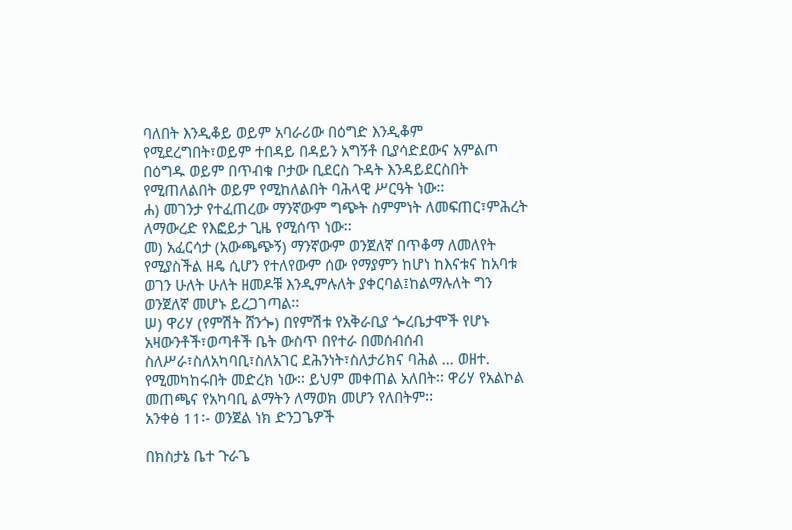ባለበት እንዲቆይ ወይም አባራሪው በዕግድ እንዲቆም የሚደረግበት፣ወይም ተበዳይ በዳይን አግኝቶ ቢያሳድደውና አምልጦ በዕግዱ ወይም በጥብቁ ቦታው ቢደርስ ጉዳት እንዳይደርስበት የሚጠለልበት ወይም የሚከለልበት ባሕላዊ ሥርዓት ነው፡፡
ሐ) መገንታ የተፈጠረው ማንኛውም ግጭት ስምምነት ለመፍጠር፣ምሕረት ለማውረድ የእፎይታ ጊዜ የሚሰጥ ነው፡፡
መ) አፈርሳታ (አውጫጭኝ) ማንኛውም ወንጀለኛ በጥቆማ ለመለየት የሚያስችል ዘዴ ሲሆን የተለየውም ሰው የማያምን ከሆነ ከእናቱና ከአባቱ ወገን ሁለት ሁለት ዘመዶቹ እንዲምሉለት ያቀርባል፤ከልማሉለት ግን ወንጀለኛ መሆኑ ይረጋገጣል፡፡
ሠ) ዋሪሃ (የምሽት ሸንጐ) በየምሽቱ የአቅራቢያ ጐረቤታሞች የሆኑ አዛውንቶች፣ወጣቶች ቤት ውስጥ በየተራ በመሰብሰብ ስለሥራ፣ስለአካባቢ፣ስለአገር ደሕንነት፣ስለታሪክና ባሕል … ወዘተ. የሚመካከሩበት መድረክ ነው፡፡ ይህም መቀጠል አለበት፡፡ ዋሪሃ የአልኮል መጠጫና የአካባቢ ልማትን ለማወክ መሆን የለበትም፡፡
አንቀፅ 11፡- ወንጀል ነክ ድንጋጌዎች

በክስታኔ ቤተ ጉራጌ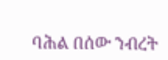ባሕል በሰው ንብረት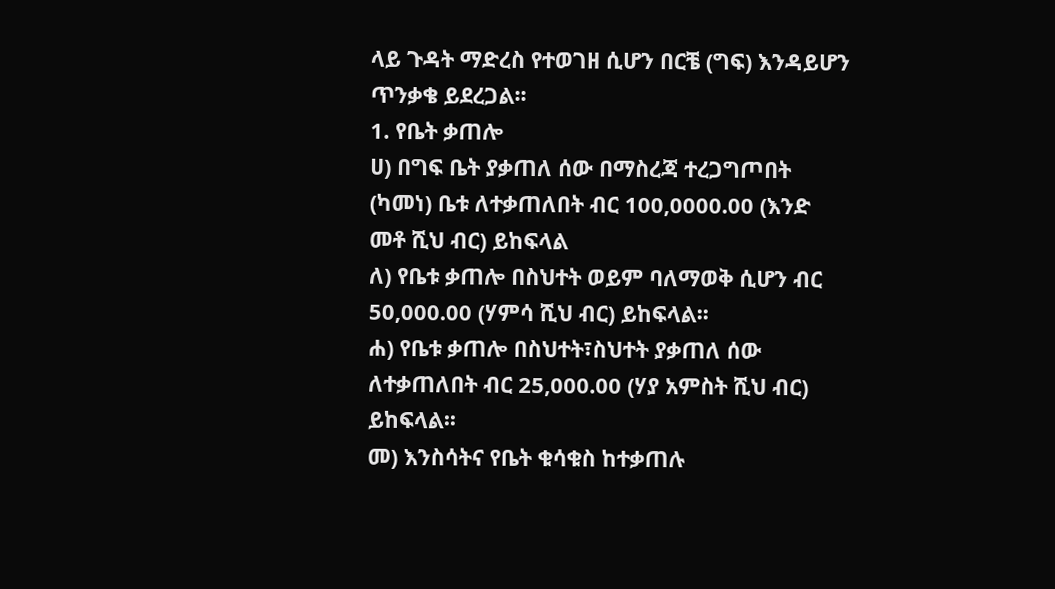ላይ ጉዳት ማድረስ የተወገዘ ሲሆን በርቼ (ግፍ) እንዳይሆን ጥንቃቄ ይደረጋል፡፡
1. የቤት ቃጠሎ
ሀ) በግፍ ቤት ያቃጠለ ሰው በማስረጃ ተረጋግጦበት (ካመነ) ቤቱ ለተቃጠለበት ብር 100,0000.00 (እንድ መቶ ሺህ ብር) ይከፍላል
ለ) የቤቱ ቃጠሎ በስህተት ወይም ባለማወቅ ሲሆን ብር 50,000.00 (ሃምሳ ሺህ ብር) ይከፍላል፡፡
ሐ) የቤቱ ቃጠሎ በስህተት፣ስህተት ያቃጠለ ሰው ለተቃጠለበት ብር 25,000.00 (ሃያ አምስት ሺህ ብር) ይከፍላል፡፡
መ) እንስሳትና የቤት ቁሳቁስ ከተቃጠሉ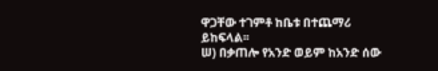ዋጋቸው ተገምቶ ከቤቱ በተጨማሪ ይከፍላል፡፡
ሠ) በቃጠሎ የአንድ ወይም ከአንድ ሰው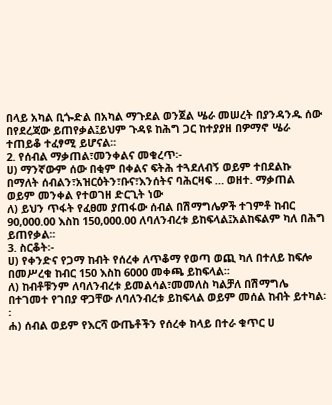በላይ አካል ቢጐድል በአካል ማጉደል ወንጀል ሤራ መሠረት በያንዳንዱ ሰው በየደረጃው ይጠየቃል፤ይህም ጉዳዩ ከሕግ ጋር ከተያያዘ በዎማኖ ሤራ ተጠይቆ ተፈፃሚ ይሆናል፡፡
2. የሰብል ማቃጠል፣መንቀልና መቁረጥ፡-
ሀ) ማንኛውም ሰው በቂም በቀልና ፍትሕ ተጓደለብኝ ወይም ተበደልኩ በማለት ሰብልን፣አዝርዕትን፣ቡና፣እንሰትና ባሕርዛፍ … ወዘተ. ማቃጠል ወይም መንቀል የተወገዘ ድርጊት ነው
ለ) ይህን ጥፋት የፈፀመ ያጠፋው ሰብል በሽማግሌዎች ተገምቶ ከብር 90,000.00 እስከ 150,000.00 ለባለንብረቱ ይከፍላል፤አልከፍልም ካለ በሕግ ይጠየቃል፡፡
3. ስርቆት፡-
ሀ) የቀንድና የጋማ ከብት የሰረቀ ለጥቆማ የወጣ ወጪ ካለ በተለይ ከፍሎ በመሥረቁ ከብር 150 እስከ 6000 መቀጫ ይከፍላል፡፡
ለ) ከብቶቹንም ለባለንብረቱ ይመልሳል፣መመለስ ካልቻለ በሽማግሌ በተገመተ የገበያ ዋጋቸው ለባለንብረቱ ይከፍላል ወይም መሰል ከብት ይተካል፡፡
ሐ) ሰብል ወይም የእርሻ ውጤቶችን የሰረቀ ከላይ በተራ ቁጥር ሀ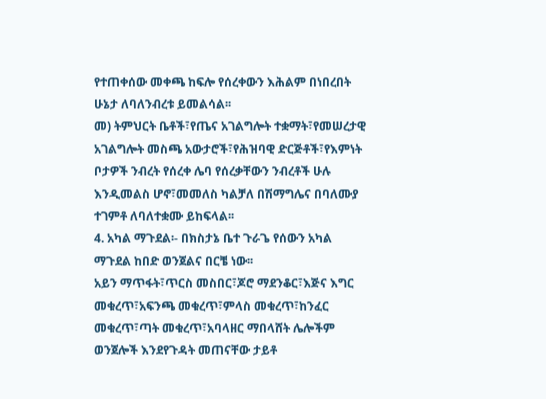የተጠቀሰው መቀጫ ከፍሎ የሰረቀውን እሕልም በነበረበት ሁኔታ ለባለንብረቱ ይመልሳል፡፡
መ) ትምህርት ቤቶች፣የጤና አገልግሎት ተቋማት፣የመሠረታዊ አገልግሎት መስጫ አውታሮች፣የሕዝባዊ ድርጅቶች፣የእምነት ቦታዎች ንብረት የሰረቀ ሌባ የሰረቃቸውን ንብረቶች ሁሉ እንዲመልስ ሆኖ፣መመለስ ካልቻለ በሽማግሌና በባለሙያ ተገምቶ ለባለተቋሙ ይከፍላል፡፡
4. አካል ማጉደል፡- በክስታኔ ቤተ ጉራጌ የሰውን አካል ማጉደል ከበድ ወንጀልና በርቼ ነው፡፡
አይን ማጥፋት፣ጥርስ መስበር፣ጆሮ ማደንቆር፣እጅና እግር መቁረጥ፣አፍንጫ መቁረጥ፣ምላስ መቁረጥ፣ከንፈር መቁረጥ፣ጣት መቁረጥ፣አባላዘር ማበላሸት ሌሎችም ወንጀሎች እንደየጉዳት መጠናቸው ታይቶ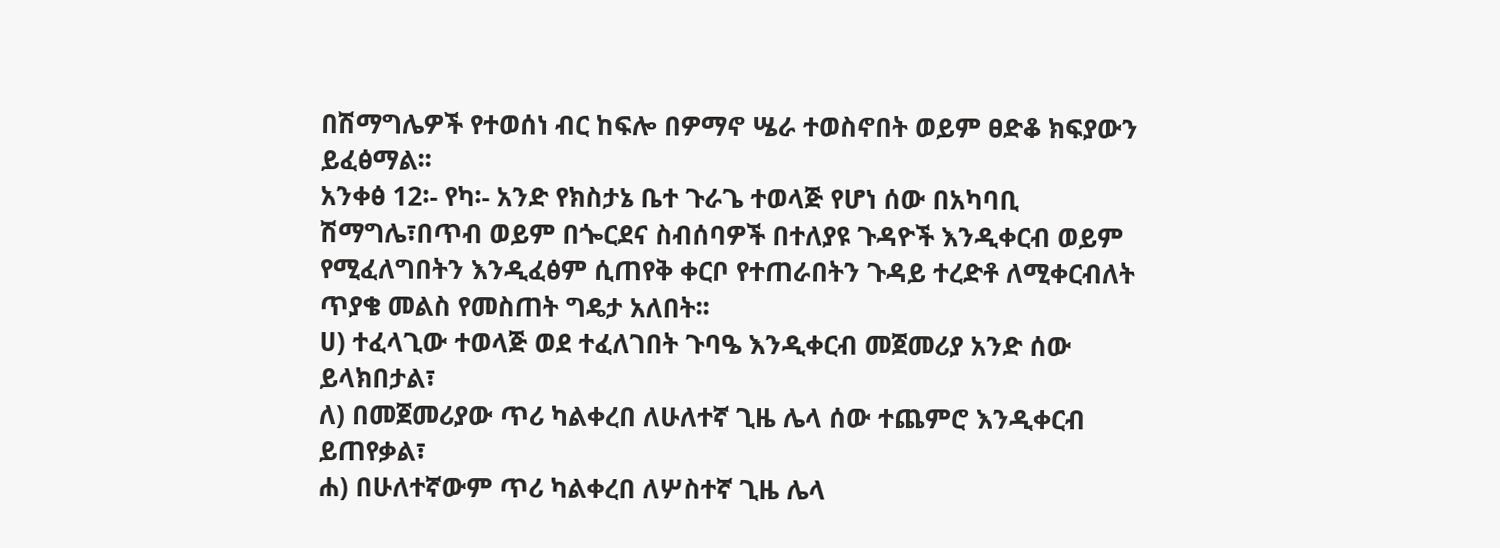በሽማግሌዎች የተወሰነ ብር ከፍሎ በዎማኖ ሤራ ተወስኖበት ወይም ፀድቆ ክፍያውን ይፈፅማል፡፡
አንቀፅ 12፡- የካ፡- አንድ የክስታኔ ቤተ ጉራጌ ተወላጅ የሆነ ሰው በአካባቢ ሽማግሌ፣በጥብ ወይም በጐርደና ስብሰባዎች በተለያዩ ጉዳዮች እንዲቀርብ ወይም የሚፈለግበትን እንዲፈፅም ሲጠየቅ ቀርቦ የተጠራበትን ጉዳይ ተረድቶ ለሚቀርብለት ጥያቄ መልስ የመስጠት ግዴታ አለበት፡፡
ሀ) ተፈላጊው ተወላጅ ወደ ተፈለገበት ጉባዔ እንዲቀርብ መጀመሪያ አንድ ሰው ይላክበታል፣
ለ) በመጀመሪያው ጥሪ ካልቀረበ ለሁለተኛ ጊዜ ሌላ ሰው ተጨምሮ እንዲቀርብ ይጠየቃል፣
ሐ) በሁለተኛውም ጥሪ ካልቀረበ ለሦስተኛ ጊዜ ሌላ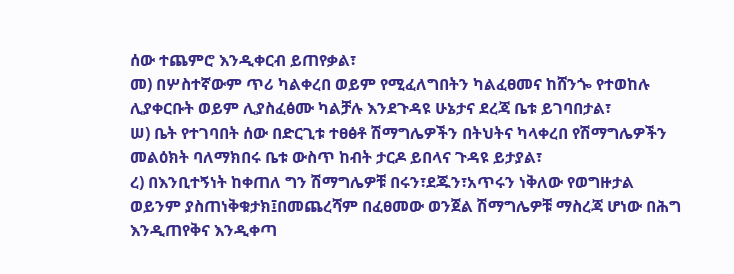ሰው ተጨምሮ እንዲቀርብ ይጠየቃል፣
መ) በሦስተኛውም ጥሪ ካልቀረበ ወይም የሚፈለግበትን ካልፈፀመና ከሸንጐ የተወከሉ ሊያቀርቡት ወይም ሊያስፈፅሙ ካልቻሉ እንደጉዳዩ ሁኔታና ደረጃ ቤቱ ይገባበታል፣
ሠ) ቤት የተገባበት ሰው በድርጊቱ ተፀፅቶ ሽማግሌዎችን በትህትና ካላቀረበ የሽማግሌዎችን መልዕክት ባለማክበሩ ቤቱ ውስጥ ከብት ታርዶ ይበላና ጉዳዩ ይታያል፣
ረ) በእንቢተኝነት ከቀጠለ ግን ሽማግሌዎቹ በሩን፣ደጁን፣አጥሩን ነቅለው የወግዙታል ወይንም ያስጠነቅቁታክ፤በመጨረሻም በፈፀመው ወንጀል ሽማግሌዎቹ ማስረጃ ሆነው በሕግ እንዲጠየቅና እንዲቀጣ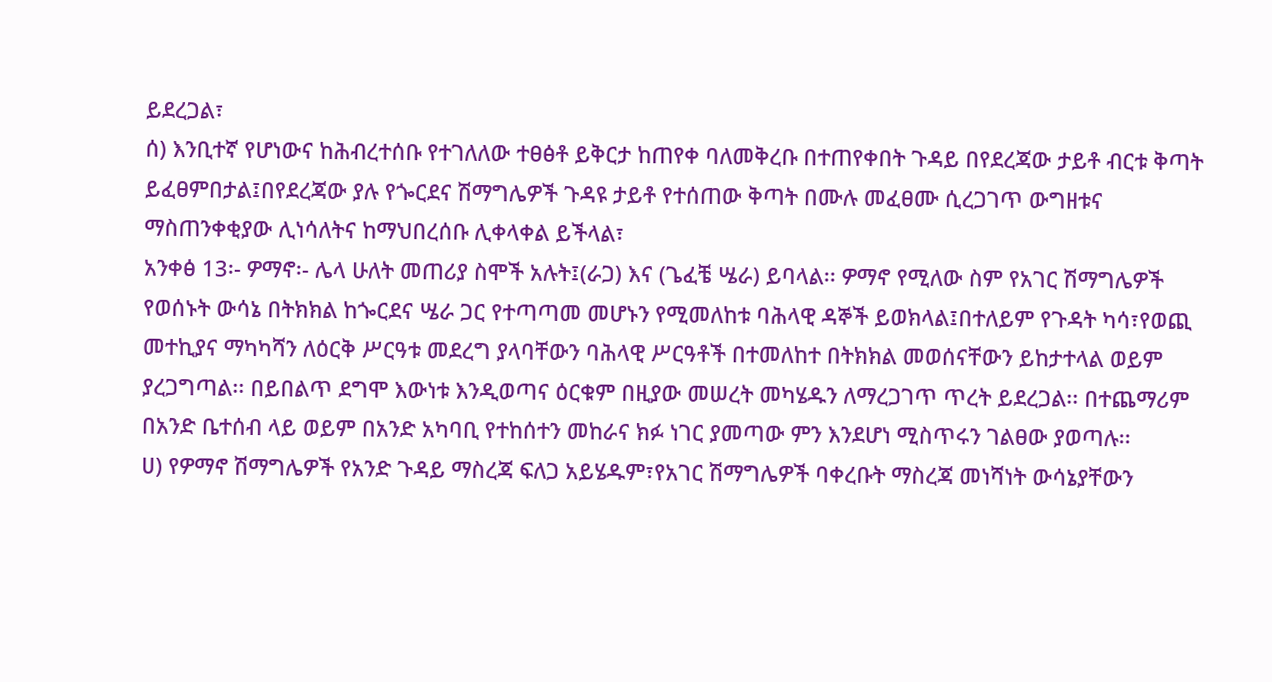ይደረጋል፣
ሰ) እንቢተኛ የሆነውና ከሕብረተሰቡ የተገለለው ተፀፅቶ ይቅርታ ከጠየቀ ባለመቅረቡ በተጠየቀበት ጉዳይ በየደረጃው ታይቶ ብርቱ ቅጣት ይፈፀምበታል፤በየደረጃው ያሉ የጐርደና ሽማግሌዎች ጉዳዩ ታይቶ የተሰጠው ቅጣት በሙሉ መፈፀሙ ሲረጋገጥ ውግዘቱና ማስጠንቀቂያው ሊነሳለትና ከማህበረሰቡ ሊቀላቀል ይችላል፣
አንቀፅ 13፡- ዎማኖ፡- ሌላ ሁለት መጠሪያ ስሞች አሉት፤(ራጋ) እና (ጌፈቼ ሤራ) ይባላል፡፡ ዎማኖ የሚለው ስም የአገር ሽማግሌዎች የወሰኑት ውሳኔ በትክክል ከጐርደና ሤራ ጋር የተጣጣመ መሆኑን የሚመለከቱ ባሕላዊ ዳኞች ይወክላል፤በተለይም የጉዳት ካሳ፣የወጪ መተኪያና ማካካሻን ለዕርቅ ሥርዓቱ መደረግ ያላባቸውን ባሕላዊ ሥርዓቶች በተመለከተ በትክክል መወሰናቸውን ይከታተላል ወይም ያረጋግጣል፡፡ በይበልጥ ደግሞ እውነቱ እንዲወጣና ዕርቁም በዚያው መሠረት መካሄዱን ለማረጋገጥ ጥረት ይደረጋል፡፡ በተጨማሪም በአንድ ቤተሰብ ላይ ወይም በአንድ አካባቢ የተከሰተን መከራና ክፉ ነገር ያመጣው ምን እንደሆነ ሚስጥሩን ገልፀው ያወጣሉ፡፡
ሀ) የዎማኖ ሽማግሌዎች የአንድ ጉዳይ ማስረጃ ፍለጋ አይሄዱም፣የአገር ሽማግሌዎች ባቀረቡት ማስረጃ መነሻነት ውሳኔያቸውን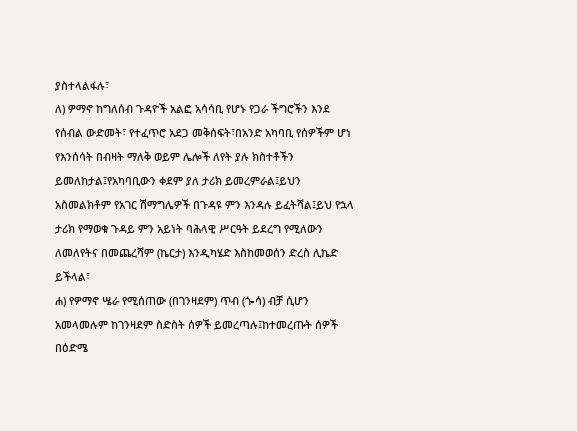ያስተላልፋሉ፣
ለ) ዎማኖ ከግለሰብ ጉዳዮች አልፎ አሳሳቢ የሆኑ የጋራ ችግሮችን እንደ የሰብል ውድመት፣ የተፈጥሮ አደጋ መቅሰፍት፣በአንድ አካባቢ የሰዎችም ሆነ የእንሰሳት በብዛት ማለቅ ወይም ሌሎች ለየት ያሉ ክስተቶችን ይመለከታል፤የአካባቢውን ቀደም ያለ ታሪክ ይመረምራል፤ይህን አስመልክቶም የአገር ሽማግሌዎች በጉዳዩ ምን እንዳሉ ይፈትሻል፤ይህ የኋላ ታሪክ የማወቁ ጉዳይ ምን አይነት ባሕላዊ ሥርዓት ይደረግ የሚለውን ለመለየትና በመጨረሻም (ኬርታ) እንዲካሄድ እስከመወሰን ድረስ ሊኬድ ይችላል፣
ሐ) የዎማኖ ሤራ የሚሰጠው (በገንዛደም) ጥብ (ጐሳ) ብቻ ሲሆን አመላመሉም ከገንዛደም ስድስት ሰዎች ይመረጣሉ፤ከተመረጡት ሰዎች በዕድሜ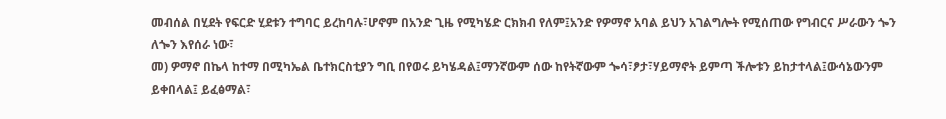መብሰል በሂደት የፍርድ ሂደቱን ተግባር ይረከባሉ፣ሆኖም በአንድ ጊዜ የሚካሄድ ርክክብ የለም፤አንድ የዎማኖ አባል ይህን አገልግሎት የሚሰጠው የግብርና ሥራውን ጐን ለጐን እየሰራ ነው፣
መ) ዎማኖ በኬላ ከተማ በሚካኤል ቤተክርስቲያን ግቢ በየወሩ ይካሄዳል፤ማንኛውም ሰው ከየትኛውም ጐሳ፣ፆታ፣ሃይማኖት ይምጣ ችሎቱን ይከታተላል፤ውሳኔውንም ይቀበላል፤ ይፈፅማል፣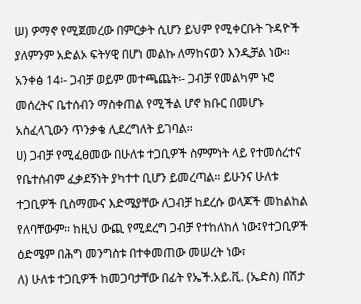ሠ) ዎማኖ የሚጀመረው በምርቃት ሲሆን ይህም የሚቀርቡት ጉዳዮች ያለምንም አድልኦ ፍትሃዊ በሆነ መልኩ ለማከናወን እንዲቻል ነው፡፡
አንቀፅ 14፡- ጋብቻ ወይም መተጫጨት፡- ጋብቻ የመልካም ኑሮ መሰረትና ቤተሰብን ማስቀጠል የሚችል ሆኖ ክቡር በመሆኑ አስፈላጊውን ጥንቃቄ ሊደረግለት ይገባል፡፡
ሀ) ጋብቻ የሚፈፀመው በሁለቱ ተጋቢዎች ስምምነት ላይ የተመሰረተና የቤተሰብም ፈቃደኝነት ያካተተ ቢሆን ይመረጣል፡፡ ይሁንና ሁለቱ ተጋቢዎች ቢስማሙና እድሜያቸው ለጋብቻ ከደረሱ ወላጆች መከልከል የለባቸውም፡፡ ከዚህ ውጪ የሚደረግ ጋብቻ የተከለከለ ነው፤የተጋቢዎች ዕድሜም በሕግ መንግስቱ በተቀመጠው መሠረት ነው፣
ለ) ሁለቱ ተጋቢዎች ከመጋባታቸው በፊት የኤች.አይ.ቪ. (ኤድስ) በሽታ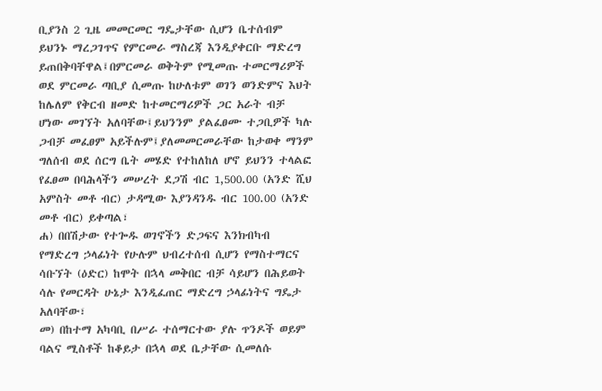ቢያንስ 2 ጊዜ መመርመር ግዴታቸው ሲሆን ቤተሰብም ይህንኑ ማረጋገጥና የምርመራ ማስረጃ እንዲያቀርቡ ማድረግ ይጠበቅባቸዋል፤በምርመራ ወቅትም የሚመጡ ተመርማሪዎች ወደ ምርመራ ጣቢያ ሲመጡ ከሁለቱም ወገን ወንድምና እህት ከሌለም የቅርብ ዘመድ ከተመርማሪዎች ጋር አራት ብቻ ሆነው መገኘት አለባቸው፤ይህንንም ያልፈፀሙ ተጋቢዎች ካሉ ጋብቻ መፈፀም አይችሉም፤ያለመመርመራቸው ከታወቀ ማንም ግለሰብ ወደ ሰርግ ቤት መሄድ የተከለከለ ሆኖ ይህንን ተላልፎ የፈፀመ በባሕላችን መሠረት ደጋሽ ብር 1,500.00 (አንድ ሺህ አምስት መቶ ብር) ታዳሚው እያንዳንዱ ብር 100.00 (አንድ መቶ ብር) ይቀጣል፣
ሐ) በበሽታው የተጐዱ ወገኖችን ድጋፍና እንክብካብ የማድረግ ኃላፊነት የሁሉም ህብረተሰብ ሲሆን የማስተማርና ሳቡኘት (ዕድር) ከሞት በኋላ መቅበር ብቻ ሳይሆን በሕይወት ሳሉ የመርዳት ሁኔታ እንዲፈጠር ማድረግ ኃላፊነትና ግዴታ አለባቸው፣
መ) በከተማ አካባቢ በሥራ ተሰማርተው ያሉ ጥንዶች ወይም ባልና ሚስቶች ከቆይታ በኋላ ወደ ቤታቸው ሲመለሱ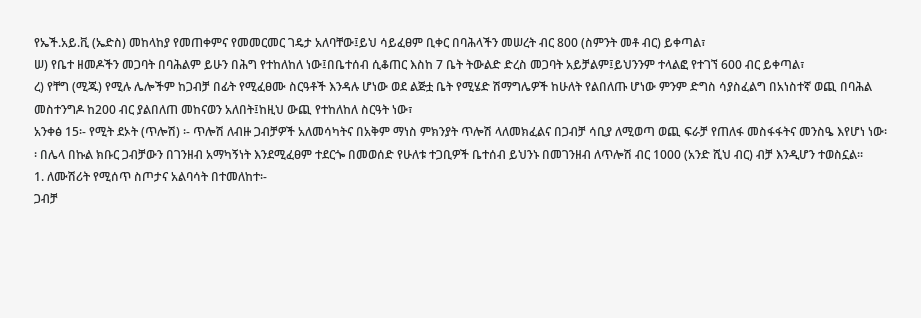የኤች.አይ.ቪ (ኤድስ) መከላከያ የመጠቀምና የመመርመር ገዴታ አለባቸው፤ይህ ሳይፈፀም ቢቀር በባሕላችን መሠረት ብር 800 (ስምንት መቶ ብር) ይቀጣል፣
ሠ) የቤተ ዘመዶችን መጋባት በባሕልም ይሁን በሕግ የተከለከለ ነው፤በቤተሰብ ሲቆጠር እስከ 7 ቤት ትውልድ ድረስ መጋባት አይቻልም፤ይህንንም ተላልፎ የተገኘ 600 ብር ይቀጣል፣
ረ) የቸግ (ሚጁ) የሚሉ ሌሎችም ከጋብቻ በፊት የሚፈፀሙ ስርዓቶች እንዳሉ ሆነው ወደ ልጅቷ ቤት የሚሄድ ሽማግሌዎች ከሁለት የልበለጡ ሆነው ምንም ድግስ ሳያስፈልግ በአነስተኛ ወጪ በባሕል መስተንግዶ ከ200 ብር ያልበለጠ መከናወን አለበት፤ከዚህ ውጪ የተከለከለ ስርዓት ነው፣
አንቀፅ 15፡- የሚት ደኦት (ጥሎሽ) ፡- ጥሎሽ ለብዙ ጋብቻዎች አለመሳካትና በአቅም ማነስ ምክንያት ጥሎሽ ላለመክፈልና በጋብቻ ሳቢያ ለሚወጣ ወጪ ፍራቻ የጠለፋ መስፋፋትና መንስዔ እየሆነ ነው፡፡ በሌላ በኩል ክቡር ጋብቻውን በገንዘብ አማካኝነት እንደሚፈፀም ተደርጐ በመወሰድ የሁለቱ ተጋቢዎች ቤተሰብ ይህንኑ በመገንዘብ ለጥሎሽ ብር 1000 (አንድ ሺህ ብር) ብቻ እንዲሆን ተወስኗል፡፡
1. ለሙሽሪት የሚሰጥ ስጦታና አልባሳት በተመለከተ፡-
ጋብቻ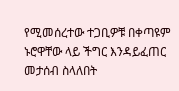የሚመሰረተው ተጋቢዎቹ በቀጣዩም ኑሮዋቸው ላይ ችግር እንዳይፈጠር መታሰብ ስላለበት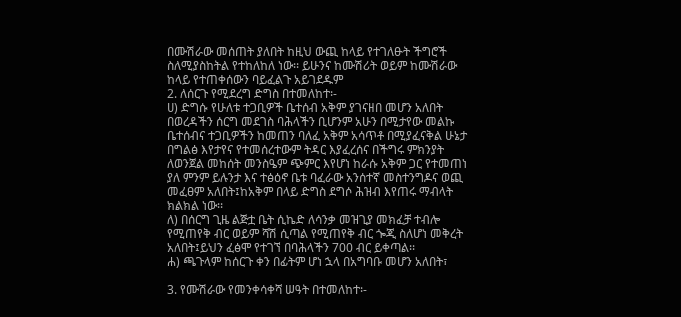በሙሽራው መሰጠት ያለበት ከዚህ ውጪ ከላይ የተገለፁት ችግሮች ስለሚያስከትል የተከለከለ ነው፡፡ ይሁንና ከሙሽሪት ወይም ከሙሽራው ከላይ የተጠቀሰውን ባይፈልጉ አይገደዱም
2. ለሰርጉ የሚደረግ ድግስ በተመለከተ፡-
ሀ) ድግሱ የሁለቱ ተጋቢዎች ቤተሰብ አቅም ያገናዘበ መሆን አለበት በወረዳችን ሰርግ መደገስ ባሕላችን ቢሆንም አሁን በሚታየው መልኩ ቤተሰብና ተጋቢዎችን ከመጠን ባለፈ አቅም አሳጥቶ በሚያፈናቅል ሁኔታ በግልፅ እየታየና የተመሰረተውም ትዳር እያፈረሰና በችግሩ ምክንያት ለወንጀል መከሰት መንስዔም ጭምር እየሆነ ከራሱ አቅም ጋር የተመጠነ ያለ ምንም ይሉንታ እና ተፅዕኖ ቤቱ ባፈራው አንሰተኛ መስተንግዶና ወጪ መፈፀም አለበት፤ከአቅም በላይ ድግስ ደግሶ ሕዝብ እየጠሩ ማብላት ክልክል ነው፡፡
ለ) በሰርግ ጊዜ ልጅቷ ቤት ሲኬድ ለሳንቃ መዝጊያ መክፈቻ ተብሎ የሚጠየቅ ብር ወይም ሻሽ ሲጣል የሚጠየቅ ብር ጐጂ ስለሆነ መቅረት አለበት፤ይህን ፈፅሞ የተገኘ በባሕላችን 700 ብር ይቀጣል፡፡
ሐ) ጫጉላም ከሰርጉ ቀን በፊትም ሆነ ኋላ በአግባቡ መሆን አለበት፣

3. የሙሽራው የመንቀሳቀሻ ሠዓት በተመለከተ፡-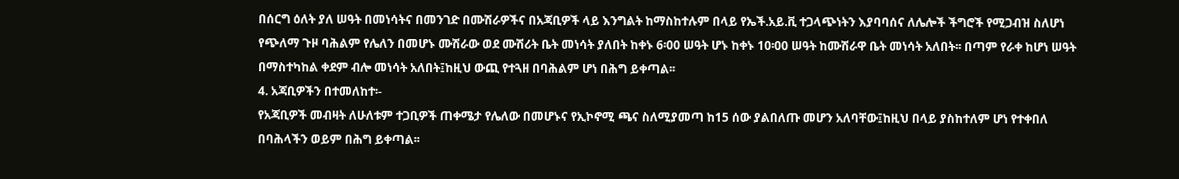በሰርግ ዕለት ያለ ሠዓት በመነሳትና በመንገድ በሙሽራዎችና በአጃቢዎች ላይ እንግልት ከማስከተሉም በላይ የኤች.አይ.ቪ ተጋላጭነትን እያባባሰና ለሌሎች ችግሮች የሚጋብዝ ስለሆነ የጭለማ ጉዞ ባሕልም የሌለን በመሆኑ ሙሽራው ወደ ሙሽሪት ቤት መነሳት ያለበት ከቀኑ 6፡00 ሠዓት ሆኑ ከቀኑ 10፡00 ሠዓት ከሙሽራዋ ቤት መነሳት አለበት፡፡ በጣም የራቀ ከሆነ ሠዓት በማስተካከል ቀደም ብሎ መነሳት አለበት፤ከዚህ ውጪ የተጓዘ በባሕልም ሆነ በሕግ ይቀጣል፡፡
4. አጃቢዎችን በተመለከተ፡-
የአጃቢዎች መብዛት ለሁለቱም ተጋቢዎች ጠቀሜታ የሌለው በመሆኑና የኢኮኖሚ ጫና ስለሚያመጣ ከ15 ሰው ያልበለጡ መሆን አለባቸው፤ከዚህ በላይ ያስከተለም ሆነ የተቀበለ በባሕላችን ወይም በሕግ ይቀጣል፡፡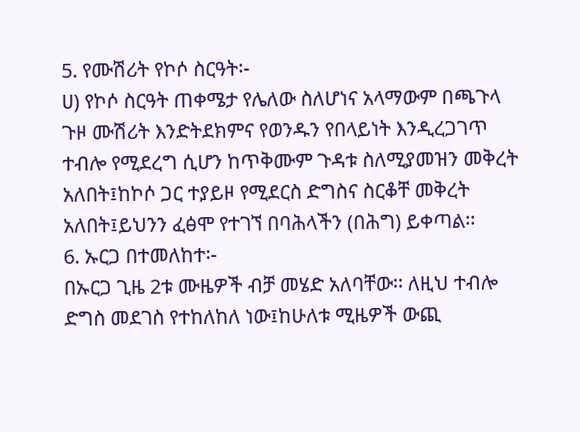5. የሙሽሪት የኮሶ ስርዓት፡-
ሀ) የኮሶ ስርዓት ጠቀሜታ የሌለው ስለሆነና አላማውም በጫጉላ ጉዞ ሙሽሪት እንድትደክምና የወንዱን የበላይነት እንዲረጋገጥ ተብሎ የሚደረግ ሲሆን ከጥቅሙም ጉዳቱ ስለሚያመዝን መቅረት አለበት፤ከኮሶ ጋር ተያይዞ የሚደርስ ድግስና ስርቆቸ መቅረት አለበት፤ይህንን ፈፅሞ የተገኘ በባሕላችን (በሕግ) ይቀጣል፡፡
6. ኡርጋ በተመለከተ፡-
በኡርጋ ጊዜ 2ቱ ሙዜዎች ብቻ መሄድ አለባቸው፡፡ ለዚህ ተብሎ ድግስ መደገስ የተከለከለ ነው፤ከሁለቱ ሚዜዎች ውጪ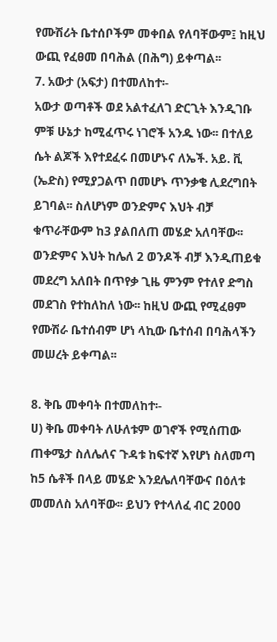የሙሽሪት ቤተሰቦችም መቀበል የለባቸውም፤ ከዚህ ውጪ የፈፀመ በባሕል (በሕግ) ይቀጣል፡፡
7. አውታ (አፍታ) በተመለከተ፡-
አውታ ወጣቶች ወደ አልተፈለገ ድርጊት እንዲገቡ ምቹ ሁኔታ ከሚፈጥሩ ነገሮች አንዱ ነው፡፡ በተለይ ሴት ልጆች እየተደፈሩ በመሆኑና ለኤች. አይ. ቪ (ኤድስ) የሚያጋልጥ በመሆኑ ጥንቃቄ ሊደረግበት ይገባል፡፡ ስለሆነም ወንድምና እህት ብቻ ቁጥራቸውም ከ3 ያልበለጠ መሄድ አለባቸው፡፡ ወንድምና እህት ከሌለ 2 ወንዶች ብቻ እንዲጠይቁ መደረግ አለበት በጥየቃ ጊዜ ምንም የተለየ ድግስ መደገስ የተከለከለ ነው፡፡ ከዚህ ውጪ የሚፈፀም የሙሽራ ቤተሰብም ሆነ ላኪው ቤተሰብ በባሕላችን መሠረት ይቀጣል፡፡

8. ቅቤ መቀባት በተመለከተ፡-
ሀ) ቅቤ መቀባት ለሁለቱም ወገኖች የሚሰጠው ጠቀሜታ ስለሌለና ጉዳቱ ከፍተኛ እየሆነ ስለመጣ ከ5 ሴቶች በላይ መሄድ እንደሌለባቸውና በዕለቱ መመለስ አለባቸው፡፡ ይህን የተላለፈ ብር 2000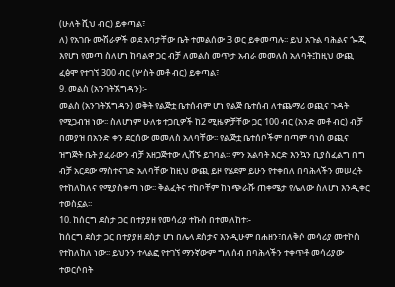(ሁለት ሺህ ብር) ይቀጣል፣
ለ) የአገቡ ሙሽራዎች ወደ አባታቸው ቤት ተመልሰው 3 ወር ይቀመጣሉ፡፡ ይህ አጉል ባሕልና ጐጂ እየሆነ የመጣ ስለሆነ ከባልዋ ጋር ብቻ ለመልስ መጥታ አብራ መመለስ አለባት፤ከዚህ ውጪ ፈፅሞ የተገኘ 300 ብር (ሦስት መቶ ብር) ይቀጣል፣
9. መልስ (አንገትኧግዳን)፡-
መልስ (አንገትኧግዳን) ወቅት የልጅቷ ቤተሰብም ሆነ የልጅ ቤተሰብ ለተጨማሪ ወጪና ጉዳት የሚጋብዝ ነው፡፡ ስለሆነም ሁለቱ ተጋቢዎች ከ2 ሚዜዎቻቸው ጋር 100 ብር (አንድ መቶ ብር) ብቻ በመያዝ በአንድ ቀን ደርሰው መመለስ አለባቸው፡፡ የልጅቷ ቤተሰቦችም በጣም ባነሰ ወጪና ዝግጅት ቤት ያፈራውን ብቻ አዘጋጅተው ሊሸኙ ይገባል፡፡ ምን አልባት እርድ እንኳን ቢያስፈልግ በግ ብቻ አርደው ማስተናገድ አለባቸው ከዚህ ውጪ ይዞ የሄደም ይሁን የተቀበለ በባሕላችን መሠረት የተከለከለና የሚያስቀጣ ነው፡፡ ቅልፈትና ተከቦቸም ከነጭራሹ ጠቀሜታ የሌለው ስለሆነ እንዲቀር ተወስኗል፡፡
10. ከሰርግ ደስታ ጋር በተያያዘ የመሳሪያ ተኩስ በተመለከተ፡-
ከሰርግ ደስታ ጋር በተያያዘ ደስታ ሆነ በሌላ ደስታና እንዲሁም በሐዘን፣በለቅሶ መሳሪያ መተኮስ የተከለከለ ነው፡፡ ይህንን ተላልፎ የተገኘ ማንኛውም ግለሰብ በባሕላችን ተቀጥቶ መሳሪያው ተወርሶበት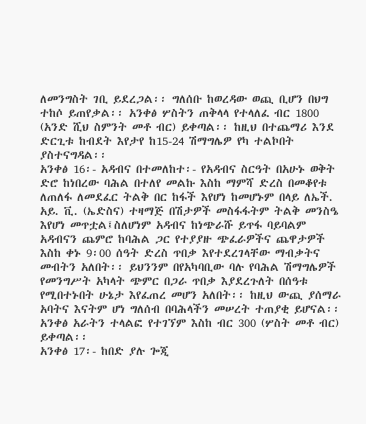ለመንግስት ገቢ ይደረጋል፡፡ ግለሰቡ ከወረዳው ወጪ ቢሆን በህግ ተከሶ ይጠየቃል፡፡ አንቀፅ ሦስትን ጠቅላላ የተላለፈ ብር 1800 (አንድ ሺህ ስምንት መቶ ብር) ይቀጣል፡፡ ከዚህ በተጨማሪ እንደ ድርጊቱ ከብደት እየታየ ከ15-24 ሽማግሌዎ የካ ተልኮበት ያስተናግዳል፡፡
አንቀፅ 16፡- አዳብና በተመለከተ፡- የአዳብና ስርዓት በአሁኑ ወቅት ድሮ ከነበረው ባሕል በተለየ መልኩ እስከ ማምሻ ድረስ በመቆየቱ ለጠለፋ ለመደፈር ትልቅ በር ከፋች እየሆነ ከመሆኑም በላይ ለኤች. አይ. ቪ. (ኤድስና) ተዛማጅ በሽታዎች መስፋፋትም ትልቅ መንስዔ እየሆነ መጥቷል፤ስለሆነም አዳብና ከነጭራሹ ይጥፋ ባይባልም አዳብናን ጨምሮ ከባሕል ጋር የተያያዙ ጭፈራዎችና ጨዋታዎች እስከ ቀኑ 9፡00 ሰዓት ድረስ ጥበቃ እየተደረገላቸው ማብቃትና መብትን አለበት፡፡ ይህንንም በየአካባቢው ባሉ የባሕል ሽማግሌዎች የመንግሥት አካላት ጭምር በጋራ ጥበቃ እያደረጉለት በሰዓቱ የሚበተኑበት ሁኔታ እየፈጠረ መሆን አለበት፡፡ ከዚህ ውጪ ያሰማራ አባትና እናትም ሆነ ግለሰብ በባሕላችን መሠረት ተጠያቂ ይሆናል፡፡ አንቀፅ አራትን ተላልፎ የተገኘም እስከ ብር 300 (ሦስት መቶ ብር) ይቀጣል፡፡
አንቀፅ 17፡- ከበድ ያሉ ጐጂ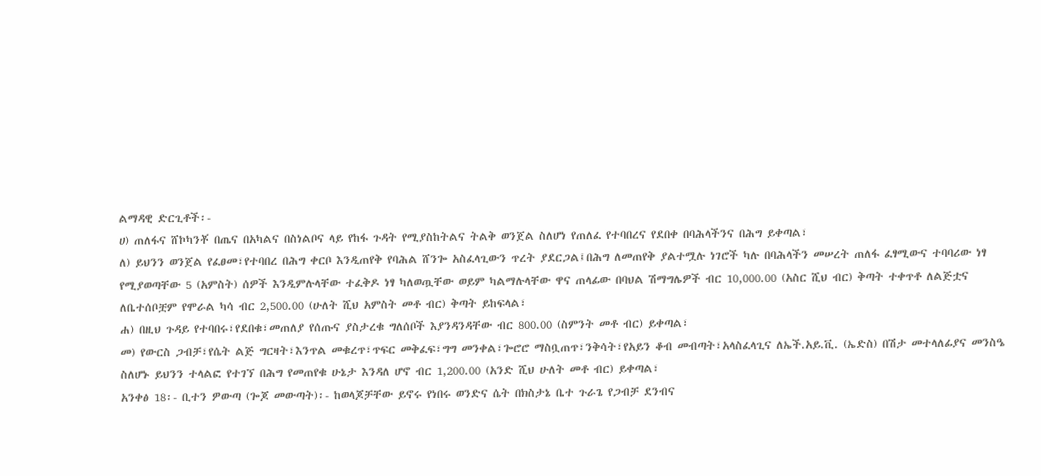ልማዳዊ ድርጊቶች፡-
ሀ) ጠለፋና ሸኮካንቾ በጤና በአካልና በስነልቦና ላይ የከፋ ጉዳት የሚያስከትልና ትልቅ ወንጀል ስለሆነ የጠለፈ የተባበረና የደበቀ በባሕላችንና በሕግ ይቀጣል፣
ለ) ይህንን ወንጀል የፈፀመ፣የተባበረ በሕግ ቀርቦ እንዲጠየቅ የባሕል ሸንጐ አስፈላጊውን ጥረት ያደርጋል፤በሕግ ለመጠየቅ ያልተሟሉ ነገሮች ካሉ በባሕላችን መሠረት ጠለፋ ፈፃሚውና ተባባሪው ነፃ የሚያወጣቸው 5 (አምስት) ሰዎች እንዲምሉላቸው ተፈቅዶ ነፃ ካለወጧቸው ወይም ካልማሉላቸው ዋና ጠላፊው በባህል ሽማግሌዎች ብር 10,000.00 (አስር ሺህ ብር) ቅጣት ተቀጥቶ ለልጅቷና ለቤተሰቦቿም የሞራል ካሳ ብር 2,500.00 (ሁለት ሺህ አምስት መቶ ብር) ቅጣት ይከፍላል፣
ሐ) በዚህ ጉዳይ የተባበሩ፣የደበቁ፣መጠለያ የሰጡና ያስታረቁ ግለሰቦች እያንዳንዳቸው ብር 800.00 (ስምንት መቶ ብር) ይቀጣል፣
መ) የውርስ ጋብቻ፣የሴት ልጅ ግርዛት፣እንጥል መቁረጥ፣ጥፍር መቅፈፍ፣ግግ መንቀል፣ጐሮሮ ማስቧጠጥ፣ንቅሳት፣የአይን ቆብ መብጣት፣አላስፈላጊና ለኤች.አይ.ቪ. (ኤድስ) በሽታ መተላለፊያና መንስዔ ስለሆኑ ይህንን ተላልፎ የተገኘ በሕግ የመጠየቁ ሁኔታ እንዳለ ሆኖ ብር 1,200.00 (አንድ ሺህ ሁለት መቶ ብር) ይቀጣል፣
አንቀፅ 18፡- ቢተን ዎውጣ (ጐጆ መውጣት)፡- ከወላጆቻቸው ይኖሩ የነበሩ ወንድና ሴት በክስታኔ ቤተ ጉራጌ የጋብቻ ደንብና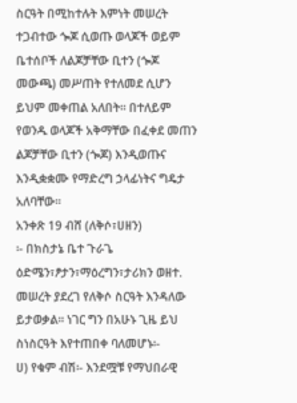ስርዓት በሚከተሉት እምነት መሠረት ተጋብተው ጐጆ ሲወጡ ወላጆች ወይም ቤተሰቦች ለልጆቻቸው ቢተን (ጐጆ መውጫ) መሥጠት የተለመደ ሲሆን ይህም መቀጠል አለበት፡፡ በተለይም የወንዱ ወላጆች አቅማቸው በፈቀደ መጠን ልጆቻቸው ቢተን (ጐጆ) እንዲወጡና እንዲቋቋሙ የማድረግ ኃላፊነትና ግዴታ አለባቸው፡፡
አንቀጽ 19 ብሸ (ለቅሶ፣ሀዘን)
፡- በክስታኔ ቤተ ጉራጌ ዕድሜን፣ፆታን፣ማዕረግን፣ታሪክን ወዘተ. መሠረት ያደረገ የለቅሶ ስርዓት እንዳለው ይታወቃል፡፡ ነገር ግን በአሁኑ ጊዜ ይህ ስነስርዓት እየተጠበቀ ባለመሆኑ፡-
ሀ) የቁም ብሽ፡- እንደሟቹ የማህበራዊ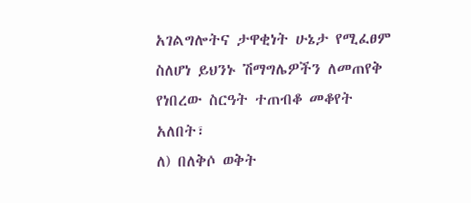አገልግሎትና ታዋቂነት ሁኔታ የሚፈፀም ስለሆነ ይህንኑ ሽማግሌዎችን ለመጠየቅ የነበረው ስርዓት ተጠብቆ መቆየት አለበት፣
ለ) በለቅሶ ወቅት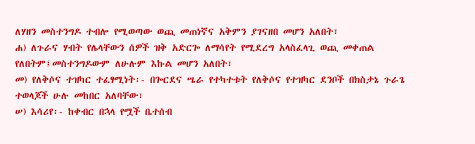ለሃዘን መስተንግዶ ተብሎ የሚወጣው ወጪ መጠነኛና አቅምን ያገናዘበ መሆን አለበት፣
ሐ) ለጉራና ሃብት የሌላቸውን ሰዎች ዝቅ አድርጐ ለማሳየት የሚደረግ አላስፈላጊ ወጪ መቀጠል የለበትም፤መስተንግዶውም ለሁሉም እኩል መሆን አለበት፣
መ) የለቅሶና ተዝካር ተፈፃሚነት፡- በጐርደና ሤራ የተካተቱት የለቅሶና የተዝካር ደንቦች በክስታኔ ጉራጌ ተወላጆች ሁሉ መከበር አለባቸው፣
ሠ) እሳሪየ፡- ከቀብር በኋላ የሟች ቤተሰብ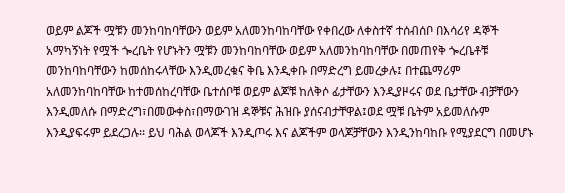ወይም ልጆች ሟቹን መንከባከባቸውን ወይም አለመንከባከባቸው የቀበረው ለቀስተኛ ተሰብሰቦ በእሳሪየ ዳኞች አማካኝነት የሟች ጐረቤት የሆኑትን ሟቹን መንከባከባቸው ወይም አለመንከባከባቸው በመጠየቅ ጐረቤቶቹ መንከባከባቸውን ከመሰከሩላቸው እንዲመረቁና ቅቤ እንዲቀቡ በማድረግ ይመረቃሉ፤ በተጨማሪም አለመንከባከባቸው ከተመሰከረባቸው ቤተሰቦቹ ወይም ልጆቹ ከለቅሶ ፊታቸውን እንዲያዞሩና ወደ ቤታቸው ብቻቸውን እንዲመለሱ በማድረግ፣በመውቀስ፣በማውገዝ ዳኞቹና ሕዝቡ ያሰናብታቸዋል፤ወደ ሟቹ ቤትም አይመለሱም እንዲያፍሩም ይደረጋሉ፡፡ ይህ ባሕል ወላጆች እንዲጦሩ እና ልጆችም ወላጆቻቸውን እንዲንከባከቡ የሚያደርግ በመሆኑ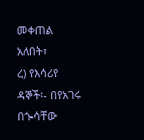መቀጠል አለበት፣
ረ) የእሳሪየ ዳኞች፡- በየአገሩ በጐሳቸው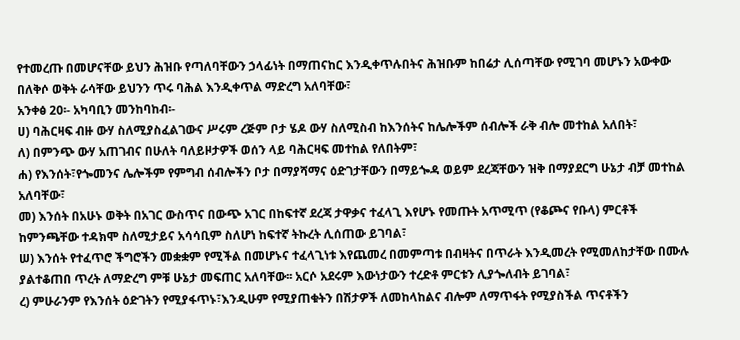የተመረጡ በመሆናቸው ይህን ሕዝቡ የጣለባቸውን ኃላፊነት በማጠናከር እንዲቀጥሉበትና ሕዝቡም ከበሬታ ሊሰጣቸው የሚገባ መሆኑን አውቀው በለቅሶ ወቅት ራሳቸው ይህንን ጥሩ ባሕል እንዲቀጥል ማድረግ አለባቸው፣
አንቀፅ 20፡- አካባቢን መንከባከብ፡-
ሀ) ባሕርዛፍ ብዙ ውሃ ስለሚያስፈልገውና ሥሩም ረጅም ቦታ ሄዶ ውሃ ስለሚስብ ከእንሰትና ከሌሎችም ሰብሎች ራቅ ብሎ መተከል አለበት፣
ለ) በምንጭ ውሃ አጠገብና በሁለት ባለይዞታዎች ወሰን ላይ ባሕርዛፍ መተከል የለበትም፣
ሐ) የእንሰት፣የጐመንና ሌሎችም የምግብ ሰብሎችን ቦታ በማያሻማና ዕድገታቸውን በማይጐዳ ወይም ደረጃቸውን ዝቅ በማያደርግ ሁኔታ ብቻ መተከል አለባቸው፣
መ) እንሰት በአሁኑ ወቅት በአገር ውስጥና በውጭ አገር በከፍተኛ ደረጃ ታዋቃና ተፈላጊ እየሆኑ የመጡት አጥሚጥ (የቆጮና የቡላ) ምርቶች ከምንጫቸው ተዳክሞ ስለሚታይና አሳሳቢም ስለሆነ ከፍተኛ ትኩረት ሊሰጠው ይገባል፣
ሠ) እንሰት የተፈጥሮ ችግሮችን መቋቋም የሚችል በመሆኑና ተፈላጊነቱ እየጨመረ በመምጣቱ በብዛትና በጥራት እንዲመረት የሚመለከታቸው በሙሉ ያልተቆጠበ ጥረት ለማድረግ ምቹ ሁኔታ መፍጠር አለባቸው፡፡ አርሶ አደሩም እውነታውን ተረድቶ ምርቱን ሊያጐለብት ይገባል፣
ረ) ምሁራንም የእንሰት ዕድገትን የሚያፋጥኑ፣እንዲሁም የሚያጠቁትን በሽታዎች ለመከላከልና ብሎም ለማጥፋት የሚያስችል ጥናቶችን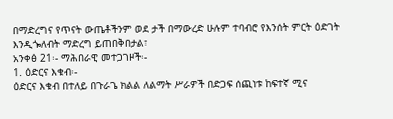በማድረግና የጥናት ውጤቶችንም ወደ ታች በማውረድ ሁሉም ተባብሮ የእንሰት ምርት ዕድገት እንዲጐለብት ማድረግ ይጠበቅበታል፣
አንቀፅ 21፡- ማሕበራዊ መተጋገዞች፡-
1. ዕድርና እቁብ፡-
ዕድርና እቁብ በተለይ በጉራጌ ክልል ለልማት ሥራዎች በድጋፍ ሰጪነቱ ከፍተኛ ሚና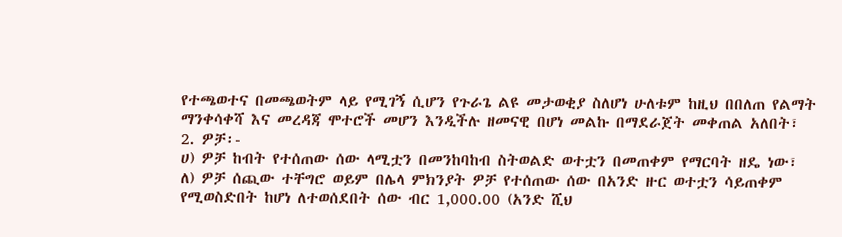የተጫወተና በመጫወትም ላይ የሚገኝ ሲሆን የጉራጌ ልዩ መታወቂያ ስለሆነ ሁለቱም ከዚህ በበለጠ የልማት ማንቀሳቀሻ እና መረዳጃ ሞተሮች መሆን እንዲችሉ ዘመናዊ በሆነ መልኩ በማደራጀት መቀጠል አለበት፣
2. ዎቻ፡-
ሀ) ዎቻ ከብት የተሰጠው ሰው ላሚቷን በመንከባከብ ስትወልድ ወተቷን በመጠቀም የማርባት ዘዴ ነው፣
ለ) ዎቻ ሰጪው ተቸግሮ ወይም በሌላ ምክንያት ዎቻ የተሰጠው ሰው በአንድ ዙር ወተቷን ሳይጠቀም የሚወስድበት ከሆነ ለተወሰደበት ሰው ብር 1,000.00 (አንድ ሺህ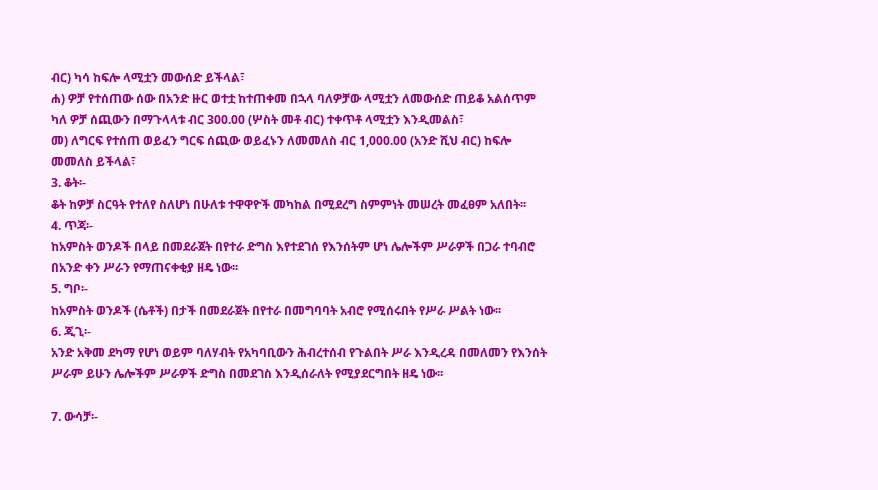ብር) ካሳ ከፍሎ ላሚቷን መውሰድ ይችላል፣
ሐ) ዎቻ የተሰጠው ሰው በአንድ ዙር ወተቷ ከተጠቀመ በኋላ ባለዎቻው ላሚቷን ለመውሰድ ጠይቆ አልሰጥም ካለ ዎቻ ሰጪውን በማጉላላቱ ብር 300.00 (ሦስት መቶ ብር) ተቀጥቶ ላሚቷን እንዲመልስ፣
መ) ለግርፍ የተሰጠ ወይፈን ግርፍ ሰጪው ወይፈኑን ለመመለስ ብር 1,000.00 (አንድ ሺህ ብር) ከፍሎ መመለስ ይችላል፣
3. ቆት፡-
ቆት ከዎቻ ስርዓት የተለየ ስለሆነ በሁለቱ ተዋዋዮች መካከል በሚደረግ ስምምነት መሠረት መፈፀም አለበት፡፡
4. ጥጃ፡-
ከአምስት ወንዶች በላይ በመደራጀት በየተራ ድግስ እየተደገሰ የእንሰትም ሆነ ሌሎችም ሥራዎች በጋራ ተባብሮ በአንድ ቀን ሥራን የማጠናቀቂያ ዘዴ ነው፡፡
5. ግቦ፡-
ከአምስት ወንዶች (ሴቶች) በታች በመደራጀት በየተራ በመግባባት አብሮ የሚሰሩበት የሥራ ሥልት ነው፡፡
6. ጂጊ፡-
አንድ አቅመ ደካማ የሆነ ወይም ባለሃብት የአካባቢውን ሕብረተሰብ የጉልበት ሥራ እንዲረዳ በመለመን የእንሰት ሥራም ይሁን ሌሎችም ሥራዎች ድግስ በመደገስ እንዲሰራለት የሚያደርግበት ዘዴ ነው፡፡

7. ውሳቻ፡-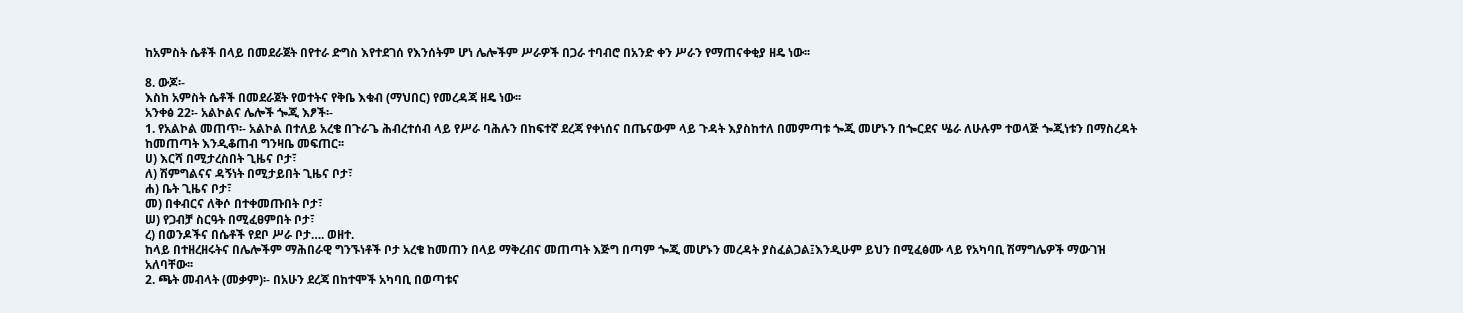ከአምስት ሴቶች በላይ በመደራጀት በየተራ ድግስ እየተደገሰ የእንሰትም ሆነ ሌሎችም ሥራዎች በጋራ ተባብሮ በአንድ ቀን ሥራን የማጠናቀቂያ ዘዴ ነው፡፡

8. ውጆ፡-
እስከ አምስት ሴቶች በመደራጀት የወተትና የቅቤ እቁብ (ማህበር) የመረዳጃ ዘዴ ነው፡፡
አንቀፅ 22፡- አልኮልና ሌሎች ጐጂ እፆች፡-
1. የአልኮል መጠጥ፡- አልኮል በተለይ አረቄ በጉራጌ ሕብረተሰብ ላይ የሥራ ባሕሉን በከፍተኛ ደረጃ የቀነሰና በጤናውም ላይ ጉዳት እያስከተለ በመምጣቱ ጐጂ መሆኑን በጐርደና ሤራ ለሁሉም ተወላጅ ጐጂነቱን በማስረዳት ከመጠጣት እንዲቆጠብ ግንዛቤ መፍጠር፡፡
ሀ) እርሻ በሚታረስበት ጊዜና ቦታ፣
ለ) ሽምግልናና ዳኝነት በሚታይበት ጊዜና ቦታ፣
ሐ) ቤት ጊዜና ቦታ፣
መ) በቀብርና ለቅሶ በተቀመጡበት ቦታ፣
ሠ) የጋብቻ ስርዓት በሚፈፀምበት ቦታ፣
ረ) በወንዶችና በሴቶች የደቦ ሥራ ቦታ…. ወዘተ.
ከላይ በተዘረዘሩትና በሌሎችም ማሕበራዊ ግንኙነቶች ቦታ አረቄ ከመጠን በላይ ማቅረብና መጠጣት እጅግ በጣም ጐጂ መሆኑን መረዳት ያስፈልጋል፤እንዲሁም ይህን በሚፈፅሙ ላይ የአካባቢ ሽማግሌዎች ማውገዝ አለባቸው፡፡
2. ጫት መብላት (መቃም)፡- በአሁን ደረጃ በከተሞች አካባቢ በወጣቱና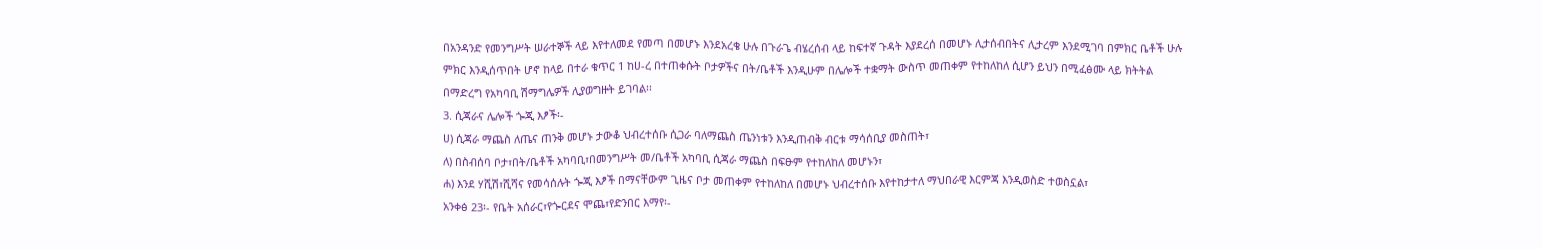በአንዳንድ የመንግሥት ሠራተኞች ላይ እየተለመደ የመጣ በመሆኑ እንደአረቄ ሁሉ በጉራጌ ብሄረሰብ ላይ ከፍተኛ ጉዳት እያደረሰ በመሆኑ ሊታሰብበትና ሊታረም እንደሚገባ በምክር ቤቶች ሁሉ ምክር እንዲሰጥበት ሆኖ ከላይ በተራ ቁጥር 1 ከሀ-ረ በተጠቀሱት ቦታዎችና በት/ቤቶች እንዲሁም በሌሎች ተቋማት ውስጥ መጠቀም የተከለከለ ሲሆን ይህን በሚፈፅሙ ላይ ክትትል በማድረግ የአካባቢ ሽማግሌዎች ሊያወግዙት ይገባል፡፡
3. ሲጃራና ሌሎች ጐጂ እፆች፡-
ሀ) ሲጃራ ማጨስ ለጤና ጠንቅ መሆኑ ታውቆ ህብረተሰቡ ሲጋራ ባለማጨስ ጤንነቱን እንዲጠብቅ ብርቱ ማሳሰቢያ መስጠት፣
ለ) በስብሰባ ቦታ፣በት/ቤቶች አካባቢ፣በመንግሥት መ/ቤቶች አካባቢ ሲጃራ ማጨስ በፍፁም የተከለከለ መሆኑን፣
ሐ) እንደ ሃሺሽ፣ሺሻና የመሳሰሉት ጐጂ እፆች በማናቸውም ጊዜና ቦታ መጠቀም የተከለከለ በመሆኑ ህብረተሰቡ እየተከታተለ ማህበራዊ እርምጃ እንዲወስድ ተወስኗል፣
አንቀፅ 23፡- የቤት አሰራር፣የጐርደና ሞጨ፣የድንበር እማየ፡-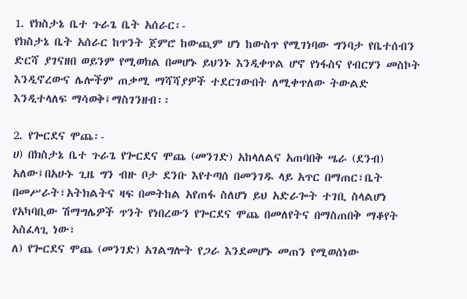1. የክስታኔ ቤተ ጉራጌ ቤት አሰራር፡-
የክስታኔ ቤት አሰራር ከጥንት ጀምሮ ከውጪም ሆነ ከውስጥ የሚገነባው ግንባታ የቤተሰብን ድርሻ ያገናዘበ ወይንም የሚወክል በመሆኑ ይህንኑ እንዲቀጥል ሆኖ የነፋስና የብርሃን መስኮት እንዲኖረውና ሌሎችም ጠቃሚ ማሻሻያዎች ተደርገውበት ለሚቀጥለው ትውልድ እንዲተላለፍ ማሳወቅ፤ማስገንዘብ፡፡

2. የጐርደና ሞጨ፡-
ሀ) በክስታኔ ቤተ ጉራጌ የጐርደና ሞጨ (መንገድ) አከላለልና አጠባበቅ ሤራ (ደንብ) አለው፤በአሁኑ ጊዜ ግን ብዙ ቦታ ደንቡ እየተጣሰ በመንገዱ ላይ አጥር በማጠር፣ቤት በመሥራት፣አትክልትና ዛፍ በመትከል አየጠፋ ስለሆነ ይህ አድራጐት ተገቢ ስላልሆነ የአካባቢው ሽማግሌዎች ጥንት የነበረውን የጐርደና ሞጨ በመለየትና በማስጠበቅ ማቆየት አስፈላጊ ነው፣
ለ) የጐርደና ሞጨ (መንገድ) አገልግሎት የጋራ እንደመሆኑ መጠን የሚወሰነው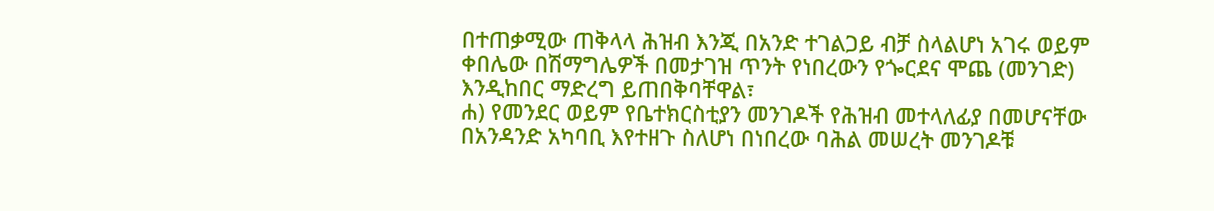በተጠቃሚው ጠቅላላ ሕዝብ እንጂ በአንድ ተገልጋይ ብቻ ስላልሆነ አገሩ ወይም ቀበሌው በሽማግሌዎች በመታገዝ ጥንት የነበረውን የጐርደና ሞጨ (መንገድ) እንዲከበር ማድረግ ይጠበቅባቸዋል፣
ሐ) የመንደር ወይም የቤተክርስቲያን መንገዶች የሕዝብ መተላለፊያ በመሆናቸው በአንዳንድ አካባቢ እየተዘጉ ስለሆነ በነበረው ባሕል መሠረት መንገዶቹ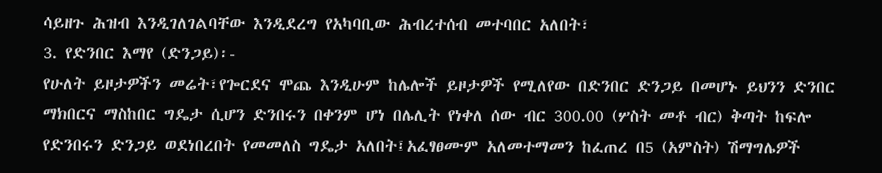ሳይዘጉ ሕዝብ እንዲገለገልባቸው እንዲደረግ የአካባቢው ሕብረተሰብ መተባበር አለበት፣
3. የድንበር እማየ (ድንጋይ)፡-
የሁለት ይዞታዎችን መሬት፣የጐርደና ሞጨ እንዲሁም ከሌሎች ይዞታዎች የሚለየው በድንበር ድንጋይ በመሆኑ ይህንን ድንበር ማክበርና ማስከበር ግዴታ ሲሆን ድንበሩን በቀንም ሆነ በሌሊት የነቀለ ሰው ብር 300.00 (ሦስት መቶ ብር) ቅጣት ከፍሎ የድንበሩን ድንጋይ ወደነበረበት የመመለስ ግዴታ አለበት፤አፈፃፀሙም አለመተማመን ከፈጠረ በ5 (አምስት) ሽማግሌዎች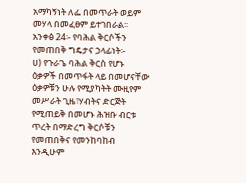አማካኝነት ለፌ በመጥራት ወይም መሃላ በመፈፀም ይተገበራል፡፡
አንቀፅ 24፡- የባሕል ቅርሶችን የመጠበቅ ግዴታና ኃላፊነት፡-
ሀ) የጉራጌ ባሕል ቅርስ የሆኑ ዕቃዎች በመጥፋት ላይ በመሆናቸው ዕቃዎቹን ሁሉ የሚያካትት ሙዚየም መሥራት ጊዜ፣ሃብትና ድርጅት የሚጠይቅ በመሆኑ ሕዝቡ ብርቱ ጥረት በማድረግ ቅርሶቹን የመጠበቅና የመንከባከብ እንዲሁም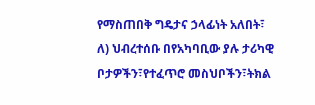የማስጠበቅ ግዴታና ኃላፊነት አለበት፣
ለ) ህብረተሰቡ በየአካባቢው ያሉ ታሪካዊ ቦታዎችን፣የተፈጥሮ መስህቦችን፣ትክል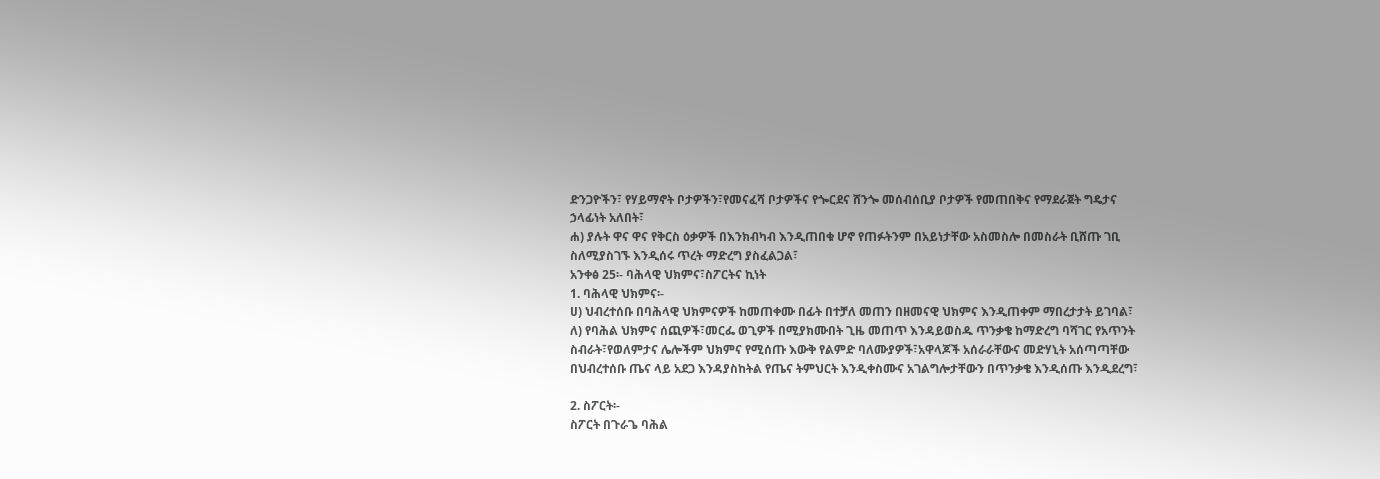ድንጋዮችን፣ የሃይማኖት ቦታዎችን፣የመናፈሻ ቦታዎችና የጐርደና ሸንጐ መሰብሰቢያ ቦታዎች የመጠበቅና የማደራጀት ግዴታና ኃላፊነት አለበት፣
ሐ) ያሉት ዋና ዋና የቅርስ ዕቃዎች በእንክብካብ እንዲጠበቁ ሆኖ የጠፉትንም በአይነታቸው አስመስሎ በመስራት ቢሸጡ ገቢ ስለሚያስገኙ እንዲሰሩ ጥረት ማድረግ ያስፈልጋል፣
አንቀፅ 25፡- ባሕላዊ ህክምና፣ስፖርትና ኪነት
1. ባሕላዊ ህክምና፡-
ሀ) ህብረተሰቡ በባሕላዊ ህክምናዎች ከመጠቀሙ በፊት በተቻለ መጠን በዘመናዊ ህክምና እንዲጠቀም ማበረታታት ይገባል፣
ለ) የባሕል ህክምና ሰጪዎች፣መርፌ ወጊዎች በሚያክሙበት ጊዜ መጠጥ እንዳይወስዱ ጥንቃቄ ከማድረግ ባሻገር የአጥንት ስብራት፣የወለምታና ሌሎችም ህክምና የሚሰጡ እውቅ የልምድ ባለሙያዎች፣አዋላጆች አሰራራቸውና መድሃኒት አሰጣጣቸው በህብረተሰቡ ጤና ላይ አደጋ እንዳያስከትል የጤና ትምህርት እንዲቀስሙና አገልግሎታቸውን በጥንቃቄ እንዲሰጡ እንዲደረግ፣

2. ስፖርት፡-
ስፖርት በጉራጌ ባሕል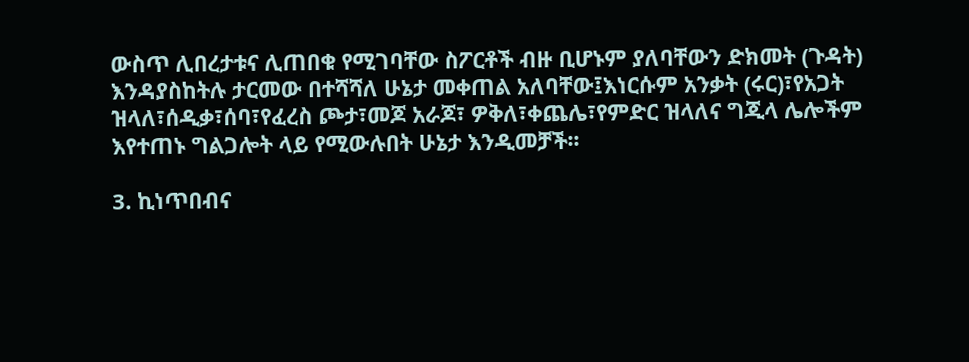ውስጥ ሊበረታቱና ሊጠበቁ የሚገባቸው ስፖርቶች ብዙ ቢሆኑም ያለባቸውን ድክመት (ጉዳት) እንዳያስከትሉ ታርመው በተሻሻለ ሁኔታ መቀጠል አለባቸው፤እነርሱም አንቃት (ሩር)፣የአጋት ዝላለ፣ሰዲቃ፣ሰባ፣የፈረስ ጮታ፣መጆ አራጆ፣ ዎቅለ፣ቀጨሌ፣የምድር ዝላለና ግጂላ ሌሎችም እየተጠኑ ግልጋሎት ላይ የሚውሉበት ሁኔታ እንዲመቻች፡፡

3. ኪነጥበብና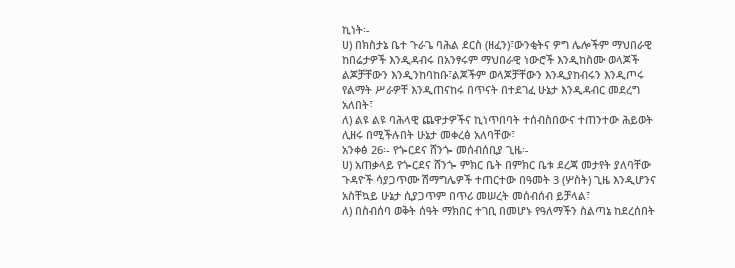ኪነት፡-
ሀ) በክስታኔ ቤተ ጉራጌ ባሕል ደርስ (ዘፈን)፣ውንቂትና ዎግ ሌሎችም ማህበራዊ ከበሬታዎች እንዲዳብሩ በአንፃሩም ማህበራዊ ነውሮች እንዲከስሙ ወላጆች ልጆቻቸውን እንዲንከባከቡ፣ልጆችም ወላጆቻቸውን እንዲያከብሩን እንዲጦሩ የልማት ሥራዎቸ እንዲጠናከሩ በጥናት በተደገፈ ሁኔታ እንዲዳብር መደረግ አለበት፣
ለ) ልዩ ልዩ ባሕላዊ ጨዋታዎችና ኪነጥበባት ተሰብስበውና ተጠንተው ሕይወት ሊዘሩ በሚችሉበት ሁኔታ መቀረፅ አለባቸው፣
አንቀፅ 26፡- የጐርደና ሸንጐ መሰብሰቢያ ጊዜ፡-
ሀ) አጠቃላይ የጐርደና ሸንጐ ምክር ቤት በምክር ቤቱ ደረጃ መታየት ያለባቸው ጉዳዮች ሳያጋጥሙ ሽማግሌዎች ተጠርተው በዓመት 3 (ሦስት) ጊዜ እንዲሆንና አስቸኳይ ሁኔታ ሲያጋጥም በጥሪ መሠረት መሰብሰብ ይቻላል፣
ለ) በስብሰባ ወቅት ሰዓት ማክበር ተገቢ በመሆኑ የዓለማችን ስልጣኔ ከደረሰበት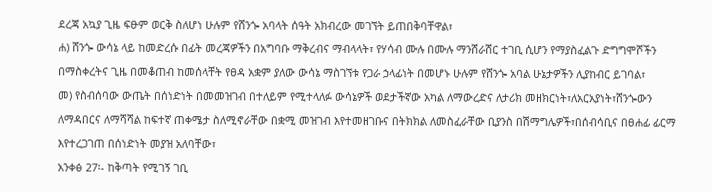ደረጃ አኳያ ጊዜ ፍፁም ወርቅ ስለሆነ ሁሉም የሸንጐ አባላት ሰዓት አክብረው መገኘት ይጠበቅባቸዋል፣
ሐ) ሸንጐ ውሳኔ ላይ ከመድረሱ በፊት መረጃዎችን በአግባቡ ማቅረብና ማብላላት፣ የሃሳብ ሙሉ በሙሉ ማንሸራሸር ተገቢ ሲሆን የማያስፈልጉ ድግግሞሾችን በማስቀረትና ጊዜ በመቆጠብ ከመሰላቸት የፀዳ አቋም ያለው ውሳኔ ማስገኘቱ የጋራ ኃላፊነት በመሆኑ ሁሉም የሸንጐ አባል ሁኔታዎችን ሊያከብር ይገባል፣
መ) የስብሰባው ውጤት በሰነድነት በመመዝገብ በተለይም የሚተላለፉ ውሳኔዎች ወደታችኛው አካል ለማውረድና ለታሪክ መዘክርነት፣ለአርአያነት፣ሸንጐውን ለማዳበርና ለማሻሻል ከፍተኛ ጠቀሜታ ስለሚኖራቸው በቋሚ መዝገብ እየተመዘገቡና በትክክል ለመስፈራቸው ቢያንስ በሽማግሌዎች፣በሰብሳቢና በፀሐፊ ፊርማ እየተረጋገጠ በሰነድነት መያዝ አለባቸው፣
አንቀፅ 27፡- ከቅጣት የሚገኝ ገቢ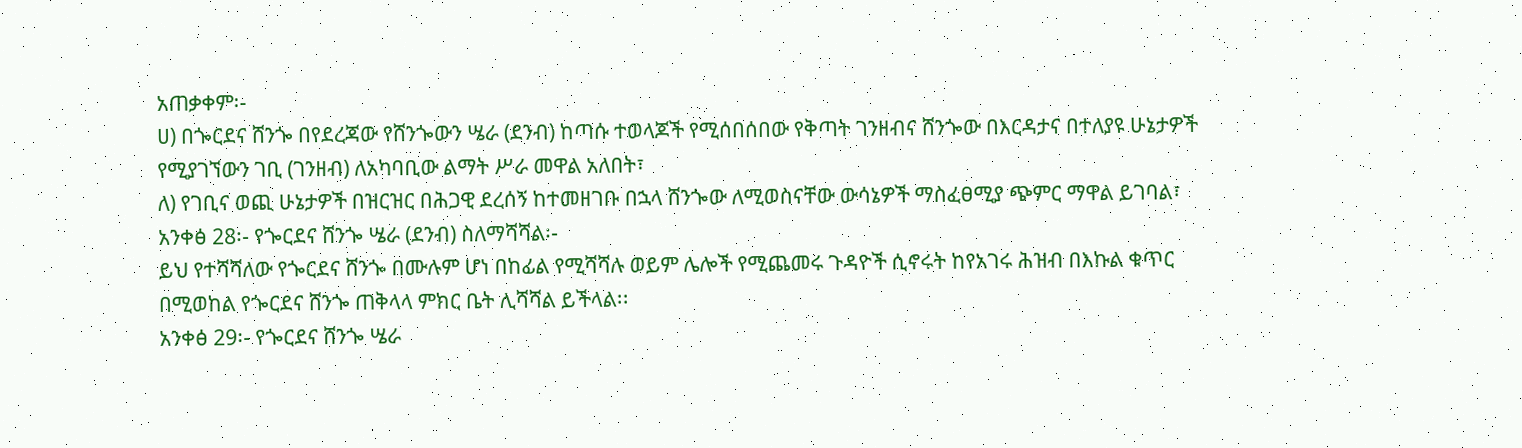አጠቃቀም፡-
ሀ) በጐርደና ሸንጐ በየደረጃው የሸንጐውን ሤራ (ደንብ) ከጣሱ ተወላጆች የሚሰበሰበው የቅጣት ገንዘብና ሸንጐው በእርዳታና በተለያዩ ሁኔታዎች የሚያገኘውን ገቢ (ገንዘብ) ለአካባቢው ልማት ሥራ መዋል አለበት፣
ለ) የገቢና ወጪ ሁኔታዎች በዝርዝር በሕጋዊ ደረሰኝ ከተመዘገቡ በኋላ ሸንጐው ለሚወስናቸው ውሳኔዎች ማስፈፀሚያ ጭምር ማዋል ይገባል፣
አንቀፅ 28፡- የጐርደና ሸንጐ ሤራ (ደንብ) ስለማሻሻል፡-
ይህ የተሻሻለው የጐርደና ሸንጐ በሙሉም ሆነ በከፊል የሚሻሻሉ ወይም ሌሎች የሚጨመሩ ጉዳዮች ሲኖሩት ከየአገሩ ሕዝብ በእኩል ቁጥር በሚወከል የጐርደና ሸንጐ ጠቅላላ ምክር ቤት ሊሻሻል ይችላል፡፡
አንቀፅ 29፡- የጐርደና ሸንጐ ሤራ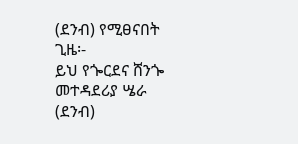(ደንብ) የሚፀናበት ጊዜ፡-
ይህ የጐርደና ሸንጐ መተዳደሪያ ሤራ (ደንብ)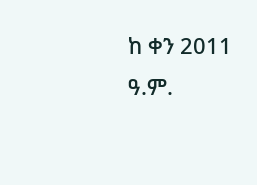ከ ቀን 2011 ዓ.ም.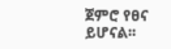ጀምሮ የፀና ይሆናል፡፡